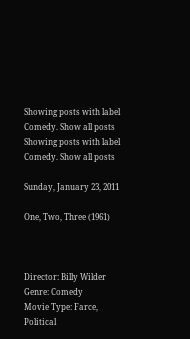Showing posts with label Comedy. Show all posts
Showing posts with label Comedy. Show all posts

Sunday, January 23, 2011

One, Two, Three (1961)



Director: Billy Wilder
Genre: Comedy
Movie Type: Farce, Political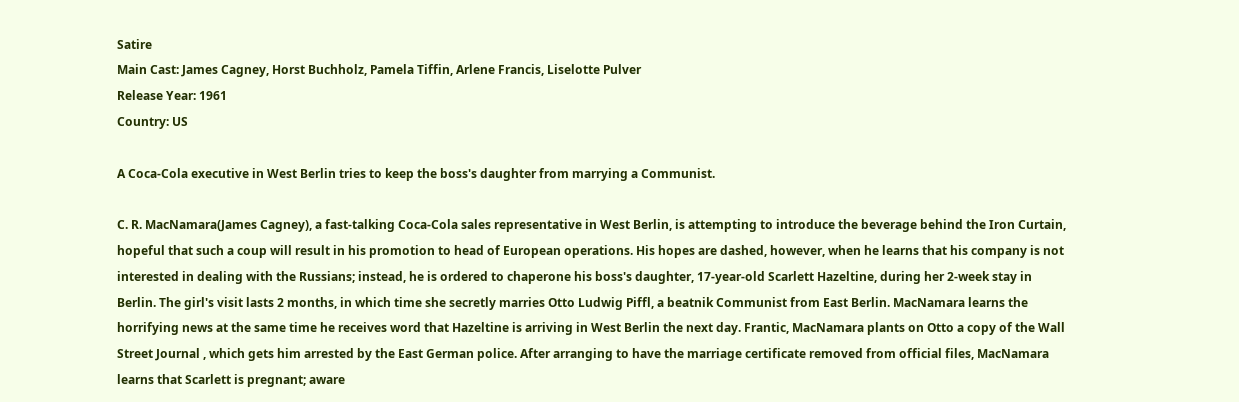Satire
Main Cast: James Cagney, Horst Buchholz, Pamela Tiffin, Arlene Francis, Liselotte Pulver
Release Year: 1961
Country: US

A Coca-Cola executive in West Berlin tries to keep the boss's daughter from marrying a Communist.

C. R. MacNamara(James Cagney), a fast-talking Coca-Cola sales representative in West Berlin, is attempting to introduce the beverage behind the Iron Curtain, hopeful that such a coup will result in his promotion to head of European operations. His hopes are dashed, however, when he learns that his company is not interested in dealing with the Russians; instead, he is ordered to chaperone his boss's daughter, 17-year-old Scarlett Hazeltine, during her 2-week stay in Berlin. The girl's visit lasts 2 months, in which time she secretly marries Otto Ludwig Piffl, a beatnik Communist from East Berlin. MacNamara learns the horrifying news at the same time he receives word that Hazeltine is arriving in West Berlin the next day. Frantic, MacNamara plants on Otto a copy of the Wall Street Journal , which gets him arrested by the East German police. After arranging to have the marriage certificate removed from official files, MacNamara learns that Scarlett is pregnant; aware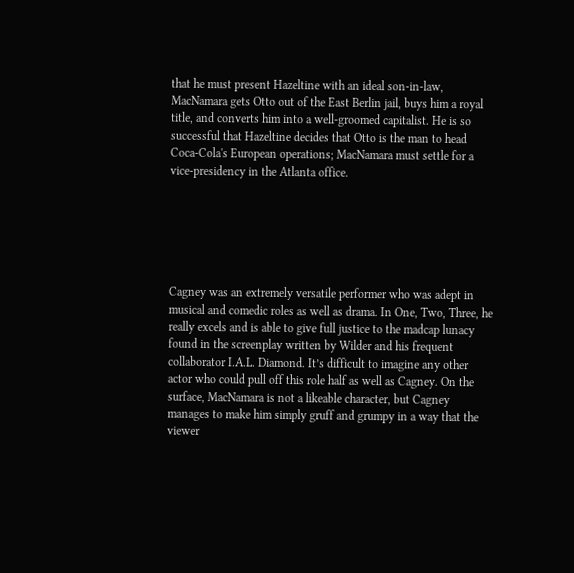that he must present Hazeltine with an ideal son-in-law, MacNamara gets Otto out of the East Berlin jail, buys him a royal title, and converts him into a well-groomed capitalist. He is so successful that Hazeltine decides that Otto is the man to head Coca-Cola's European operations; MacNamara must settle for a vice-presidency in the Atlanta office.






Cagney was an extremely versatile performer who was adept in musical and comedic roles as well as drama. In One, Two, Three, he really excels and is able to give full justice to the madcap lunacy found in the screenplay written by Wilder and his frequent collaborator I.A.L. Diamond. It’s difficult to imagine any other actor who could pull off this role half as well as Cagney. On the surface, MacNamara is not a likeable character, but Cagney manages to make him simply gruff and grumpy in a way that the viewer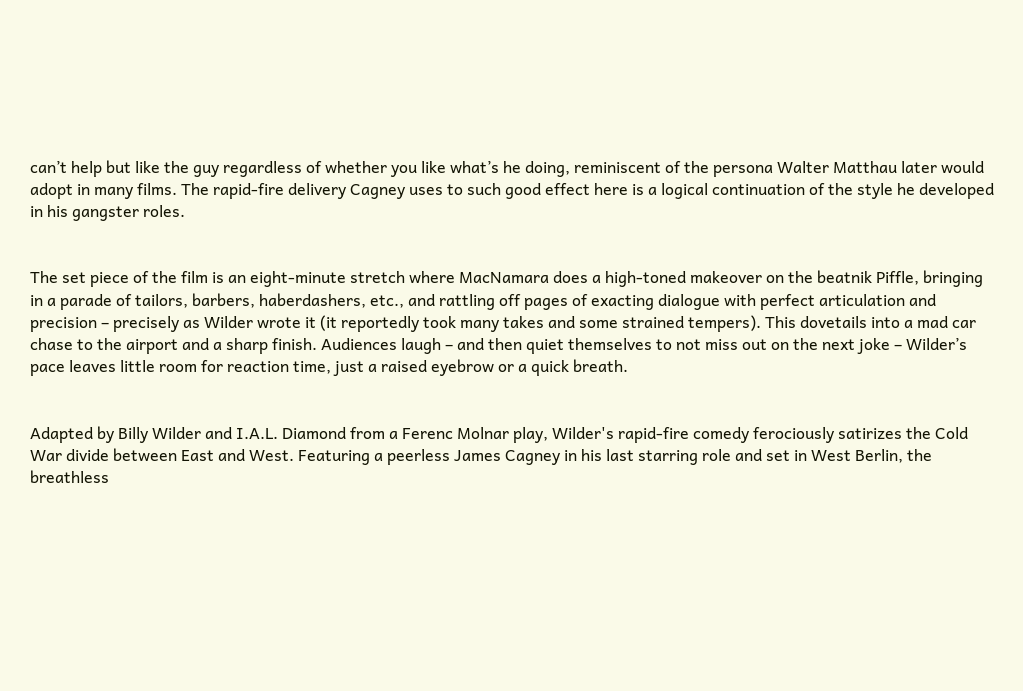can’t help but like the guy regardless of whether you like what’s he doing, reminiscent of the persona Walter Matthau later would adopt in many films. The rapid-fire delivery Cagney uses to such good effect here is a logical continuation of the style he developed in his gangster roles.


The set piece of the film is an eight-minute stretch where MacNamara does a high-toned makeover on the beatnik Piffle, bringing in a parade of tailors, barbers, haberdashers, etc., and rattling off pages of exacting dialogue with perfect articulation and precision – precisely as Wilder wrote it (it reportedly took many takes and some strained tempers). This dovetails into a mad car chase to the airport and a sharp finish. Audiences laugh – and then quiet themselves to not miss out on the next joke – Wilder’s pace leaves little room for reaction time, just a raised eyebrow or a quick breath.


Adapted by Billy Wilder and I.A.L. Diamond from a Ferenc Molnar play, Wilder's rapid-fire comedy ferociously satirizes the Cold War divide between East and West. Featuring a peerless James Cagney in his last starring role and set in West Berlin, the breathless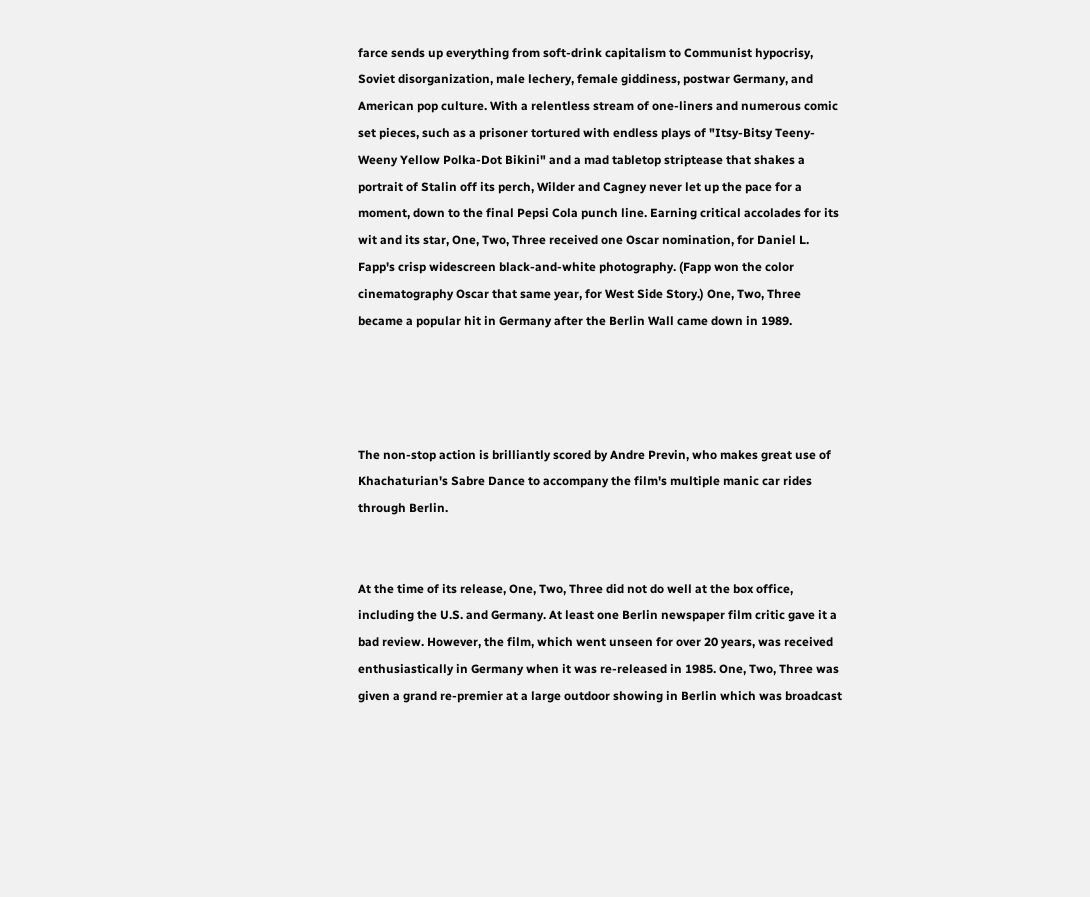farce sends up everything from soft-drink capitalism to Communist hypocrisy, Soviet disorganization, male lechery, female giddiness, postwar Germany, and American pop culture. With a relentless stream of one-liners and numerous comic set pieces, such as a prisoner tortured with endless plays of "Itsy-Bitsy Teeny-Weeny Yellow Polka-Dot Bikini" and a mad tabletop striptease that shakes a portrait of Stalin off its perch, Wilder and Cagney never let up the pace for a moment, down to the final Pepsi Cola punch line. Earning critical accolades for its wit and its star, One, Two, Three received one Oscar nomination, for Daniel L. Fapp's crisp widescreen black-and-white photography. (Fapp won the color cinematography Oscar that same year, for West Side Story.) One, Two, Three became a popular hit in Germany after the Berlin Wall came down in 1989.




The non-stop action is brilliantly scored by Andre Previn, who makes great use of Khachaturian's Sabre Dance to accompany the film's multiple manic car rides through Berlin.


At the time of its release, One, Two, Three did not do well at the box office, including the U.S. and Germany. At least one Berlin newspaper film critic gave it a bad review. However, the film, which went unseen for over 20 years, was received enthusiastically in Germany when it was re-released in 1985. One, Two, Three was given a grand re-premier at a large outdoor showing in Berlin which was broadcast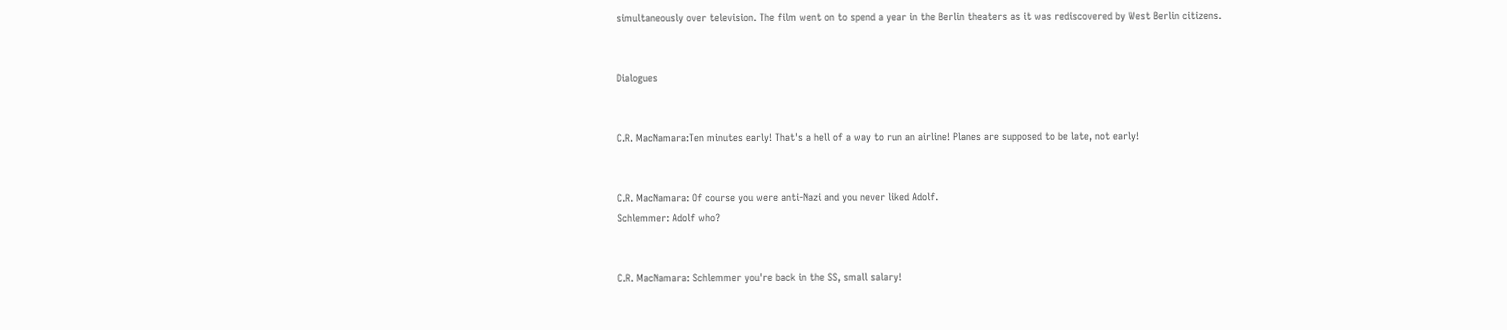simultaneously over television. The film went on to spend a year in the Berlin theaters as it was rediscovered by West Berlin citizens.


Dialogues


C.R. MacNamara:Ten minutes early! That's a hell of a way to run an airline! Planes are supposed to be late, not early!


C.R. MacNamara: Of course you were anti-Nazi and you never liked Adolf.
Schlemmer: Adolf who?


C.R. MacNamara: Schlemmer you're back in the SS, small salary!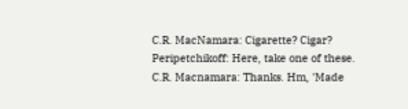C.R. MacNamara: Cigarette? Cigar?
Peripetchikoff: Here, take one of these.
C.R. Macnamara: Thanks. Hm, 'Made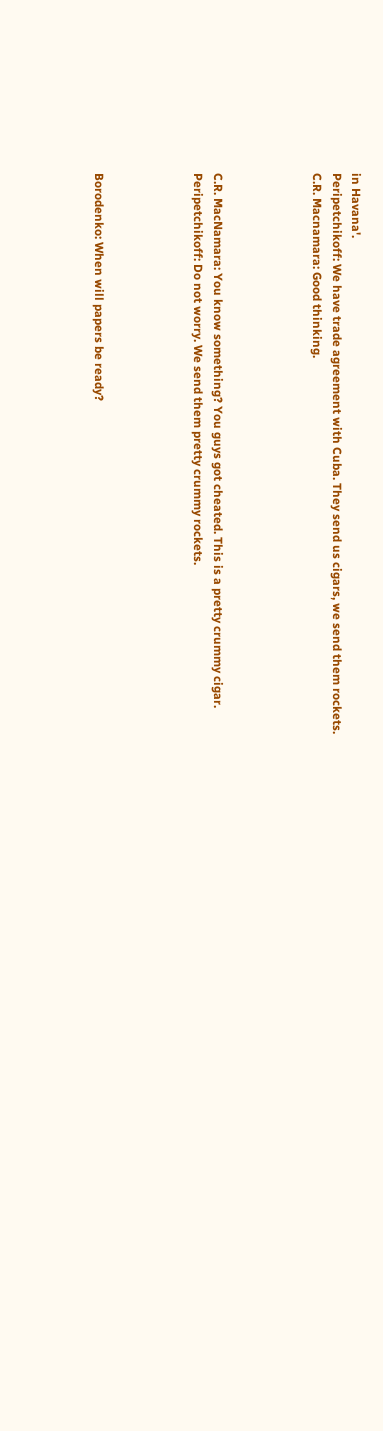in Havana'.
Peripetchikoff: We have trade agreement with Cuba. They send us cigars, we send them rockets.
C.R. Macnamara: Good thinking.




C.R. MacNamara: You know something? You guys got cheated. This is a pretty crummy cigar.
Peripetchikoff: Do not worry. We send them pretty crummy rockets.




Borodenko: When will papers be ready?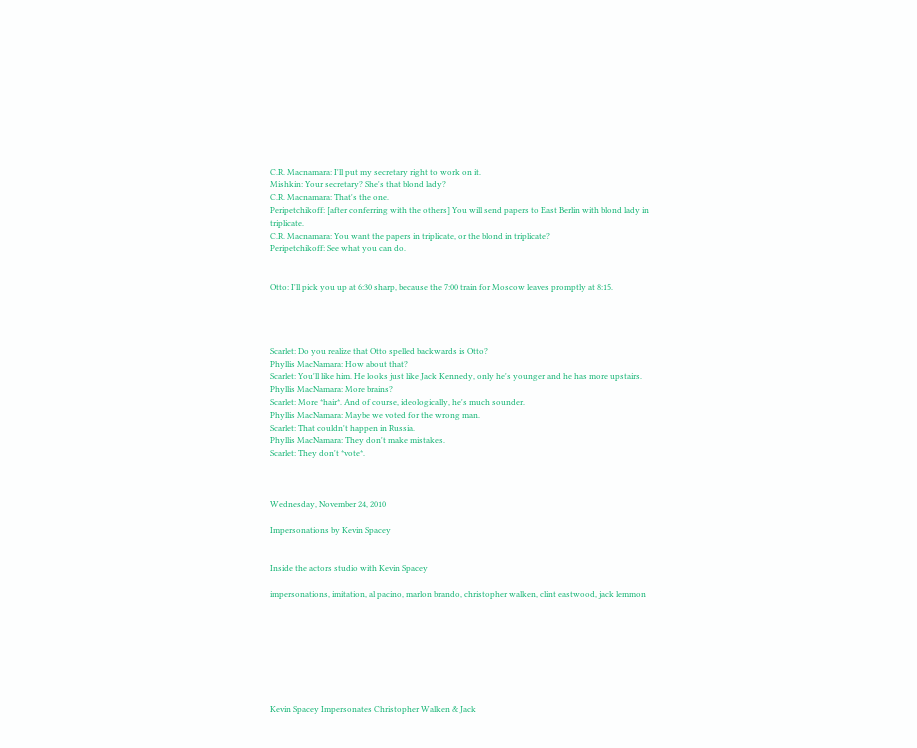C.R. Macnamara: I'll put my secretary right to work on it.
Mishkin: Your secretary? She's that blond lady?
C.R. Macnamara: That's the one.
Peripetchikoff: [after conferring with the others] You will send papers to East Berlin with blond lady in triplicate.
C.R. Macnamara: You want the papers in triplicate, or the blond in triplicate?
Peripetchikoff: See what you can do.


Otto: I'll pick you up at 6:30 sharp, because the 7:00 train for Moscow leaves promptly at 8:15.




Scarlet: Do you realize that Otto spelled backwards is Otto?
Phyllis MacNamara: How about that?
Scarlet: You'll like him. He looks just like Jack Kennedy, only he's younger and he has more upstairs.
Phyllis MacNamara: More brains?
Scarlet: More *hair*. And of course, ideologically, he's much sounder.
Phyllis MacNamara: Maybe we voted for the wrong man.
Scarlet: That couldn't happen in Russia.
Phyllis MacNamara: They don't make mistakes.
Scarlet: They don't *vote*.



Wednesday, November 24, 2010

Impersonations by Kevin Spacey


Inside the actors studio with Kevin Spacey

impersonations, imitation, al pacino, marlon brando, christopher walken, clint eastwood, jack lemmon








Kevin Spacey Impersonates Christopher Walken & Jack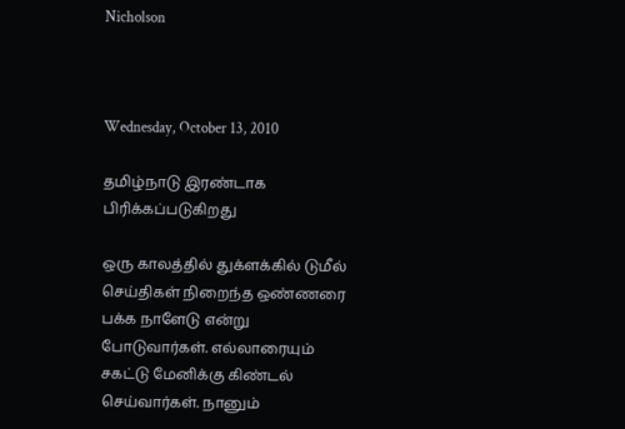Nicholson



Wednesday, October 13, 2010

தமிழ்நாடு இரண்டாக பிரிக்கப்படுகிறது

ஒரு காலத்தில் துக்ளக்கில் டுமீல் செய்திகள் நிறைந்த ஒண்ணரை பக்க நாளேடு என்று போடுவார்கள். எல்லாரையும் சகட்டு மேனிக்கு கிண்டல் செய்வார்கள். நானும்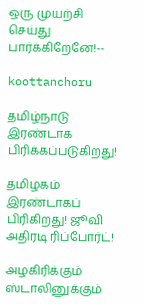ஒரு முயற்சி செய்து பார்க்கிறேனே!--

koottanchoru

தமிழ்நாடு இரண்டாக பிரிக்கப்படுகிறது!

தமிழகம் இரண்டாகப் பிரிகிறது! ஜூவி அதிரடி ரிப்போர்ட்!

அழகிரிக்கும் ஸ்டாலினுக்கும்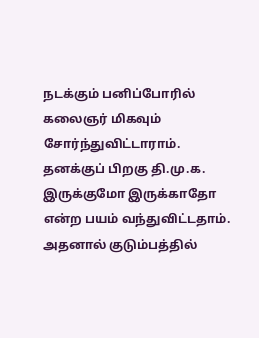நடக்கும் பனிப்போரில் கலைஞர் மிகவும் சோர்ந்துவிட்டாராம். தனக்குப் பிறகு தி.மு.க. இருக்குமோ இருக்காதோ என்ற பயம் வந்துவிட்டதாம். அதனால் குடும்பத்தில்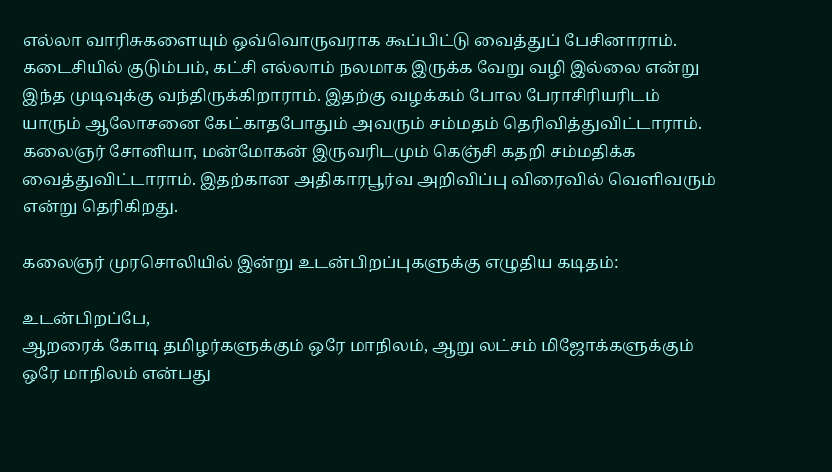எல்லா வாரிசுகளையும் ஒவ்வொருவராக கூப்பிட்டு வைத்துப் பேசினாராம். கடைசியில் குடும்பம், கட்சி எல்லாம் நலமாக இருக்க வேறு வழி இல்லை என்று இந்த முடிவுக்கு வந்திருக்கிறாராம். இதற்கு வழக்கம் போல பேராசிரியரிடம் யாரும் ஆலோசனை கேட்காதபோதும் அவரும் சம்மதம் தெரிவித்துவிட்டாராம். கலைஞர் சோனியா, மன்மோகன் இருவரிடமும் கெஞ்சி கதறி சம்மதிக்க வைத்துவிட்டாராம். இதற்கான அதிகாரபூர்வ அறிவிப்பு விரைவில் வெளிவரும் என்று தெரிகிறது.

கலைஞர் முரசொலியில் இன்று உடன்பிறப்புகளுக்கு எழுதிய கடிதம்:

உடன்பிறப்பே,
ஆறரைக் கோடி தமிழர்களுக்கும் ஒரே மாநிலம், ஆறு லட்சம் மிஜோக்களுக்கும் ஒரே மாநிலம் என்பது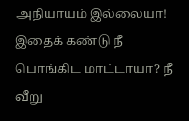அநியாயம் இல்லையா! இதைக் கண்டு நீ பொங்கிட மாட்டாயா? நீ வீறு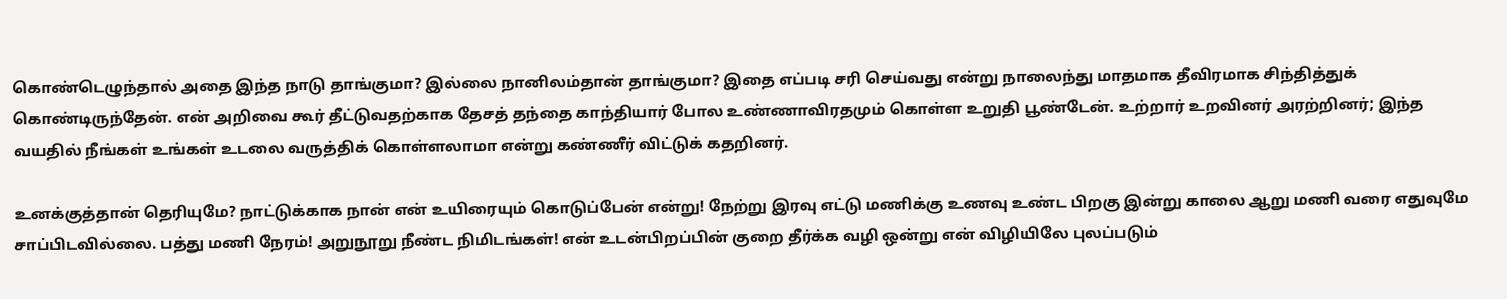கொண்டெழுந்தால் அதை இந்த நாடு தாங்குமா? இல்லை நானிலம்தான் தாங்குமா? இதை எப்படி சரி செய்வது என்று நாலைந்து மாதமாக தீவிரமாக சிந்தித்துக் கொண்டிருந்தேன். என் அறிவை கூர் தீட்டுவதற்காக தேசத் தந்தை காந்தியார் போல உண்ணாவிரதமும் கொள்ள உறுதி பூண்டேன். உற்றார் உறவினர் அரற்றினர்; இந்த வயதில் நீங்கள் உங்கள் உடலை வருத்திக் கொள்ளலாமா என்று கண்ணீர் விட்டுக் கதறினர்.

உனக்குத்தான் தெரியுமே? நாட்டுக்காக நான் என் உயிரையும் கொடுப்பேன் என்று! நேற்று இரவு எட்டு மணிக்கு உணவு உண்ட பிறகு இன்று காலை ஆறு மணி வரை எதுவுமே சாப்பிடவில்லை. பத்து மணி நேரம்! அறுநூறு நீண்ட நிமிடங்கள்! என் உடன்பிறப்பின் குறை தீர்க்க வழி ஒன்று என் விழியிலே புலப்படும்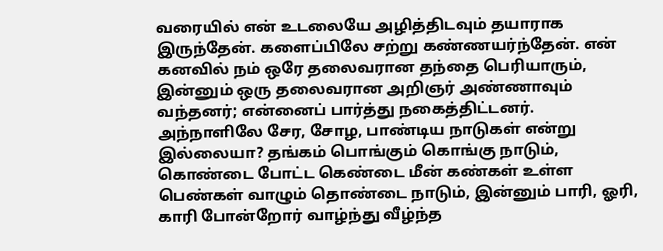வரையில் என் உடலையே அழித்திடவும் தயாராக இருந்தேன். களைப்பிலே சற்று கண்ணயர்ந்தேன். என் கனவில் நம் ஒரே தலைவரான தந்தை பெரியாரும், இன்னும் ஒரு தலைவரான அறிஞர் அண்ணாவும் வந்தனர்; என்னைப் பார்த்து நகைத்திட்டனர். அந்நாளிலே சேர, சோழ, பாண்டிய நாடுகள் என்று இல்லையா? தங்கம் பொங்கும் கொங்கு நாடும், கொண்டை போட்ட கெண்டை மீன் கண்கள் உள்ள பெண்கள் வாழும் தொண்டை நாடும், இன்னும் பாரி, ஓரி, காரி போன்றோர் வாழ்ந்து வீழ்ந்த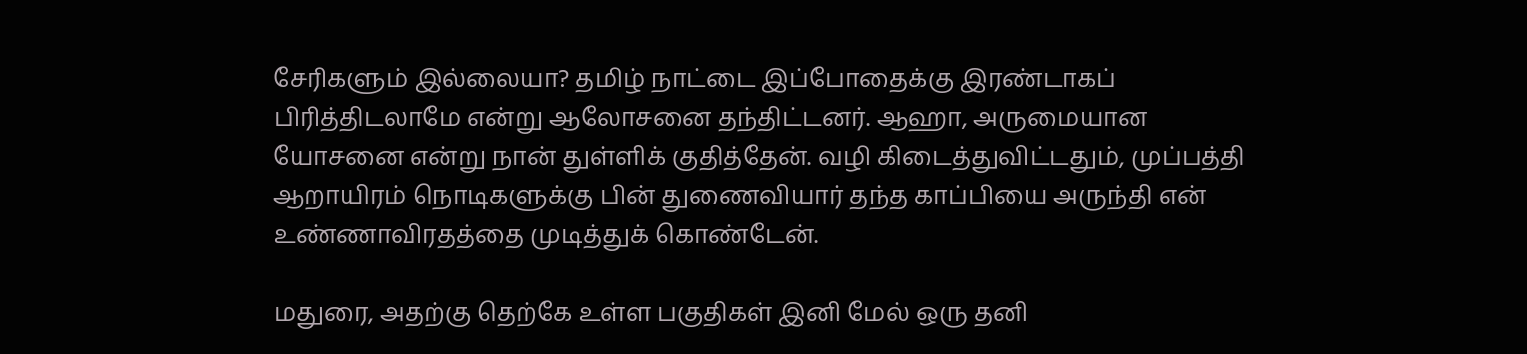சேரிகளும் இல்லையா? தமிழ் நாட்டை இப்போதைக்கு இரண்டாகப் பிரித்திடலாமே என்று ஆலோசனை தந்திட்டனர். ஆஹா, அருமையான யோசனை என்று நான் துள்ளிக் குதித்தேன். வழி கிடைத்துவிட்டதும், முப்பத்தி ஆறாயிரம் நொடிகளுக்கு பின் துணைவியார் தந்த காப்பியை அருந்தி என் உண்ணாவிரதத்தை முடித்துக் கொண்டேன்.

மதுரை, அதற்கு தெற்கே உள்ள பகுதிகள் இனி மேல் ஒரு தனி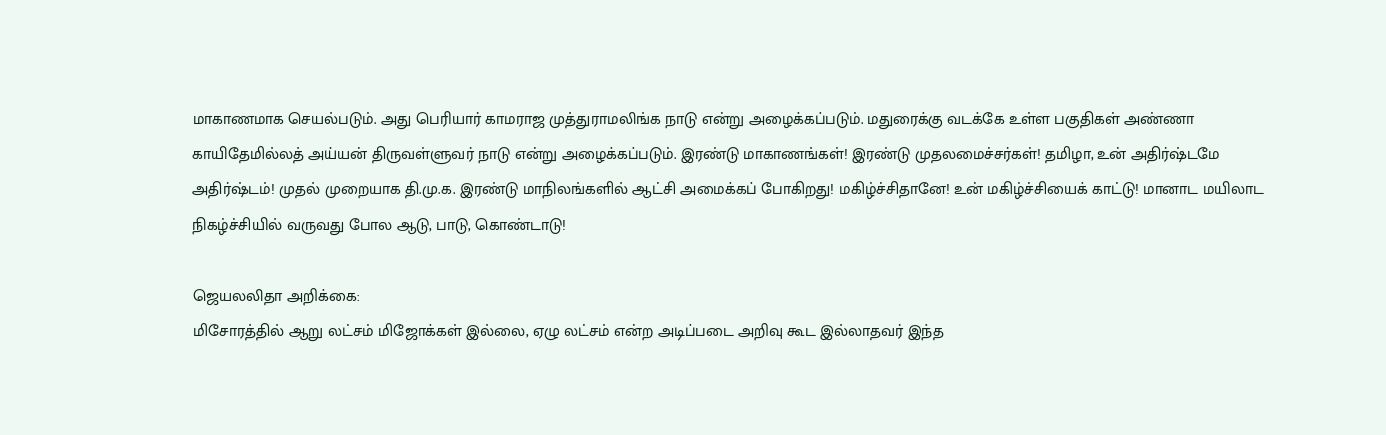மாகாணமாக செயல்படும். அது பெரியார் காமராஜ முத்துராமலிங்க நாடு என்று அழைக்கப்படும். மதுரைக்கு வடக்கே உள்ள பகுதிகள் அண்ணா காயிதேமில்லத் அய்யன் திருவள்ளுவர் நாடு என்று அழைக்கப்படும். இரண்டு மாகாணங்கள்! இரண்டு முதலமைச்சர்கள்! தமிழா, உன் அதிர்ஷ்டமே அதிர்ஷ்டம்! முதல் முறையாக தி.மு.க. இரண்டு மாநிலங்களில் ஆட்சி அமைக்கப் போகிறது! மகிழ்ச்சிதானே! உன் மகிழ்ச்சியைக் காட்டு! மானாட மயிலாட நிகழ்ச்சியில் வருவது போல ஆடு, பாடு, கொண்டாடு!

ஜெயலலிதா அறிக்கை:
மிசோரத்தில் ஆறு லட்சம் மிஜோக்கள் இல்லை, ஏழு லட்சம் என்ற அடிப்படை அறிவு கூட இல்லாதவர் இந்த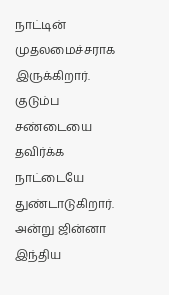நாட்டின் முதலமைச்சராக இருக்கிறார். குடும்ப சண்டையை தவிர்க்க நாட்டையே துண்டாடுகிறார். அன்று ஜின்னா இந்திய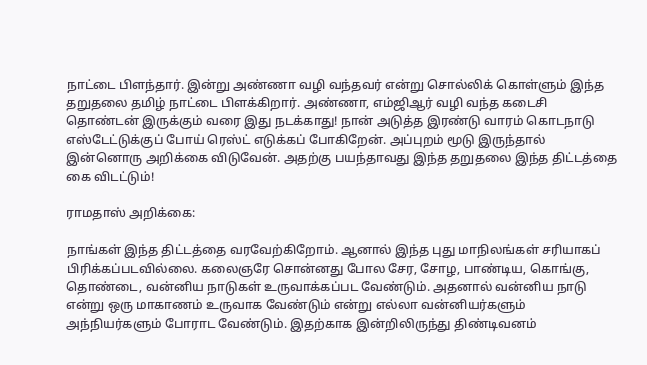நாட்டை பிளந்தார். இன்று அண்ணா வழி வந்தவர் என்று சொல்லிக் கொள்ளும் இந்த தறுதலை தமிழ் நாட்டை பிளக்கிறார். அண்ணா, எம்ஜிஆர் வழி வந்த கடைசி தொண்டன் இருக்கும் வரை இது நடக்காது! நான் அடுத்த இரண்டு வாரம் கொடநாடு எஸ்டேட்டுக்குப் போய் ரெஸ்ட் எடுக்கப் போகிறேன். அப்புறம் மூடு இருந்தால் இன்னொரு அறிக்கை விடுவேன். அதற்கு பயந்தாவது இந்த தறுதலை இந்த திட்டத்தை கை விடட்டும்!

ராமதாஸ் அறிக்கை:

நாங்கள் இந்த திட்டத்தை வரவேற்கிறோம். ஆனால் இந்த புது மாநிலங்கள் சரியாகப் பிரிக்கப்படவில்லை. கலைஞரே சொன்னது போல சேர, சோழ, பாண்டிய, கொங்கு, தொண்டை, வன்னிய நாடுகள் உருவாக்கப்பட வேண்டும். அதனால் வன்னிய நாடு என்று ஒரு மாகாணம் உருவாக வேண்டும் என்று எல்லா வன்னியர்களும் அந்நியர்களும் போராட வேண்டும். இதற்காக இன்றிலிருந்து திண்டிவனம்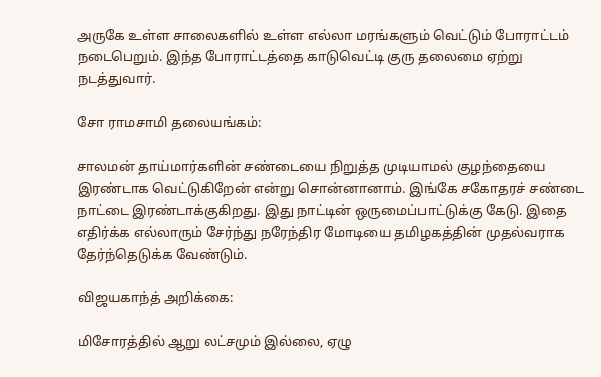அருகே உள்ள சாலைகளில் உள்ள எல்லா மரங்களும் வெட்டும் போராட்டம் நடைபெறும். இந்த போராட்டத்தை காடுவெட்டி குரு தலைமை ஏற்று நடத்துவார்.

சோ ராமசாமி தலையங்கம்:

சாலமன் தாய்மார்களின் சண்டையை நிறுத்த முடியாமல் குழந்தையை இரண்டாக வெட்டுகிறேன் என்று சொன்னானாம். இங்கே சகோதரச் சண்டை நாட்டை இரண்டாக்குகிறது. இது நாட்டின் ஒருமைப்பாட்டுக்கு கேடு. இதை எதிர்க்க எல்லாரும் சேர்ந்து நரேந்திர மோடியை தமிழகத்தின் முதல்வராக தேர்ந்தெடுக்க வேண்டும்.

விஜயகாந்த் அறிக்கை:

மிசோரத்தில் ஆறு லட்சமும் இல்லை, ஏழு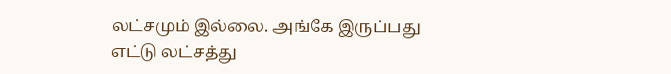லட்சமும் இல்லை. அங்கே இருப்பது எட்டு லட்சத்து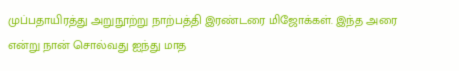முப்பதாயிரத்து அறுநூற்று நாற்பத்தி இரண்டரை மிஜோக்கள். இந்த அரை என்று நான் சொல்வது ஐந்து மாத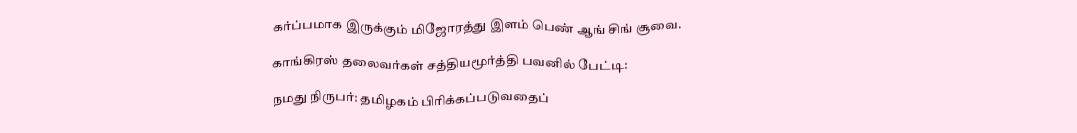கர்ப்பமாக இருக்கும் மிஜோரத்து இளம் பெண் ஆங் சிங் சூவை.

காங்கிரஸ் தலைவர்கள் சத்தியமூர்த்தி பவனில் பேட்டி:

நமது நிருபர்: தமிழகம் பிரிக்கப்படுவதைப்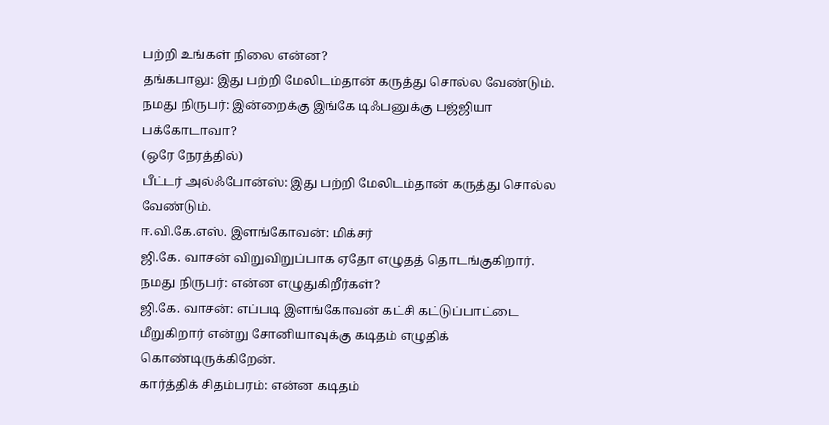பற்றி உங்கள் நிலை என்ன?
தங்கபாலு: இது பற்றி மேலிடம்தான் கருத்து சொல்ல வேண்டும்.
நமது நிருபர்: இன்றைக்கு இங்கே டிஃபனுக்கு பஜ்ஜியா பக்கோடாவா?
(ஒரே நேரத்தில்)
பீட்டர் அல்ஃபோன்ஸ்: இது பற்றி மேலிடம்தான் கருத்து சொல்ல வேண்டும்.
ஈ.வி.கே.எஸ். இளங்கோவன்: மிக்சர்
ஜி.கே. வாசன் விறுவிறுப்பாக ஏதோ எழுதத் தொடங்குகிறார்.
நமது நிருபர்: என்ன எழுதுகிறீர்கள்?
ஜி.கே. வாசன்: எப்படி இளங்கோவன் கட்சி கட்டுப்பாட்டை மீறுகிறார் என்று சோனியாவுக்கு கடிதம் எழுதிக் கொண்டிருக்கிறேன்.
கார்த்திக் சிதம்பரம்: என்ன கடிதம்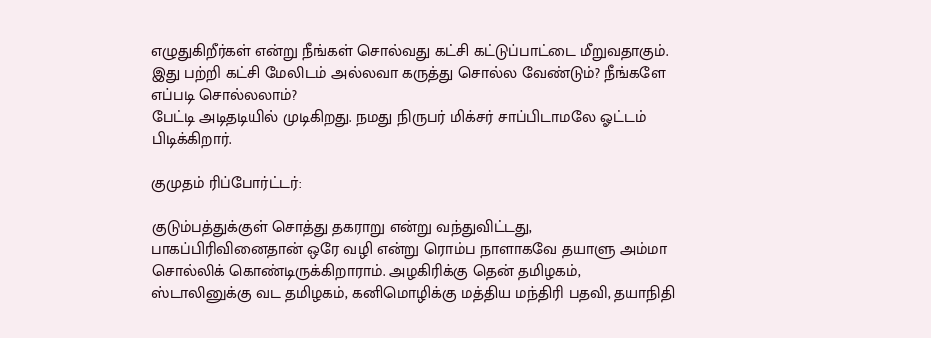எழுதுகிறீர்கள் என்று நீங்கள் சொல்வது கட்சி கட்டுப்பாட்டை மீறுவதாகும். இது பற்றி கட்சி மேலிடம் அல்லவா கருத்து சொல்ல வேண்டும்? நீங்களே எப்படி சொல்லலாம்?
பேட்டி அடிதடியில் முடிகிறது. நமது நிருபர் மிக்சர் சாப்பிடாமலே ஓட்டம் பிடிக்கிறார்.

குமுதம் ரிப்போர்ட்டர்:

குடும்பத்துக்குள் சொத்து தகராறு என்று வந்துவிட்டது, பாகப்பிரிவினைதான் ஒரே வழி என்று ரொம்ப நாளாகவே தயாளு அம்மா சொல்லிக் கொண்டிருக்கிறாராம். அழகிரிக்கு தென் தமிழகம், ஸ்டாலினுக்கு வட தமிழகம், கனிமொழிக்கு மத்திய மந்திரி பதவி, தயாநிதி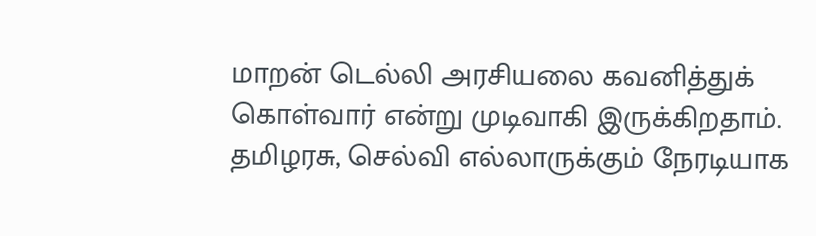மாறன் டெல்லி அரசியலை கவனித்துக் கொள்வார் என்று முடிவாகி இருக்கிறதாம். தமிழரசு, செல்வி எல்லாருக்கும் நேரடியாக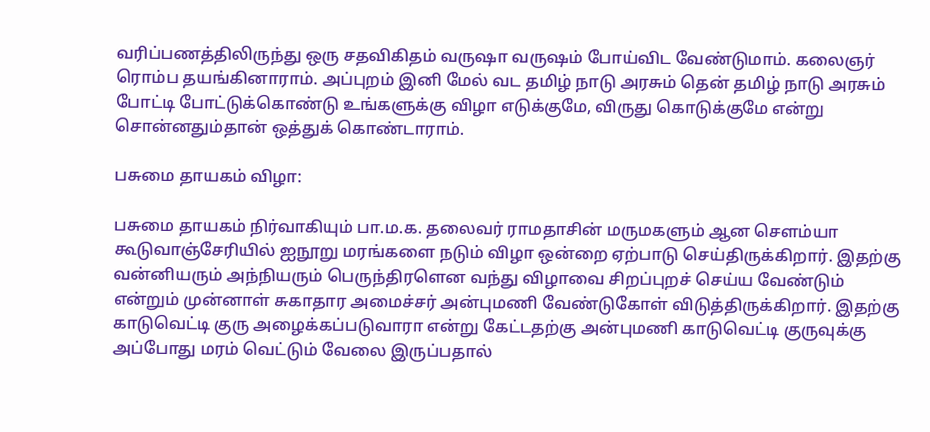வரிப்பணத்திலிருந்து ஒரு சதவிகிதம் வருஷா வருஷம் போய்விட வேண்டுமாம். கலைஞர் ரொம்ப தயங்கினாராம். அப்புறம் இனி மேல் வட தமிழ் நாடு அரசும் தென் தமிழ் நாடு அரசும் போட்டி போட்டுக்கொண்டு உங்களுக்கு விழா எடுக்குமே, விருது கொடுக்குமே என்று சொன்னதும்தான் ஒத்துக் கொண்டாராம்.

பசுமை தாயகம் விழா:

பசுமை தாயகம் நிர்வாகியும் பா.ம.க. தலைவர் ராமதாசின் மருமகளும் ஆன சௌம்யா கூடுவாஞ்சேரியில் ஐநூறு மரங்களை நடும் விழா ஒன்றை ஏற்பாடு செய்திருக்கிறார். இதற்கு வன்னியரும் அந்நியரும் பெருந்திரளென வந்து விழாவை சிறப்புறச் செய்ய வேண்டும் என்றும் முன்னாள் சுகாதார அமைச்சர் அன்புமணி வேண்டுகோள் விடுத்திருக்கிறார். இதற்கு காடுவெட்டி குரு அழைக்கப்படுவாரா என்று கேட்டதற்கு அன்புமணி காடுவெட்டி குருவுக்கு அப்போது மரம் வெட்டும் வேலை இருப்பதால்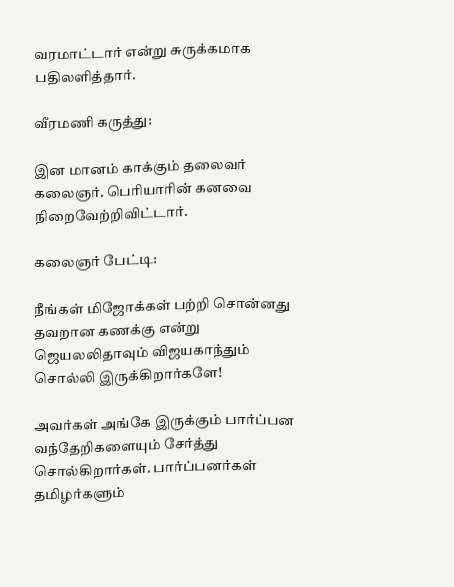வரமாட்டார் என்று சுருக்கமாக பதிலளித்தார்.

வீரமணி கருத்து:

இன மானம் காக்கும் தலைவர் கலைஞர். பெரியாரின் கனவை நிறைவேற்றிவிட்டார்.

கலைஞர் பேட்டி:

நீங்கள் மிஜோக்கள் பற்றி சொன்னது தவறான கணக்கு என்று ஜெயலலிதாவும் விஜயகாந்தும் சொல்லி இருக்கிறார்களே!

அவர்கள் அங்கே இருக்கும் பார்ப்பன வந்தேறிகளையும் சேர்த்து சொல்கிறார்கள். பார்ப்பனர்கள் தமிழர்களும்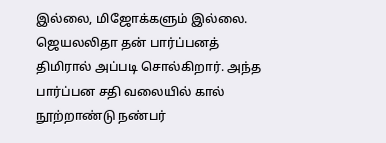இல்லை, மிஜோக்களும் இல்லை. ஜெயலலிதா தன் பார்ப்பனத் திமிரால் அப்படி சொல்கிறார். அந்த பார்ப்பன சதி வலையில் கால் நூற்றாண்டு நண்பர்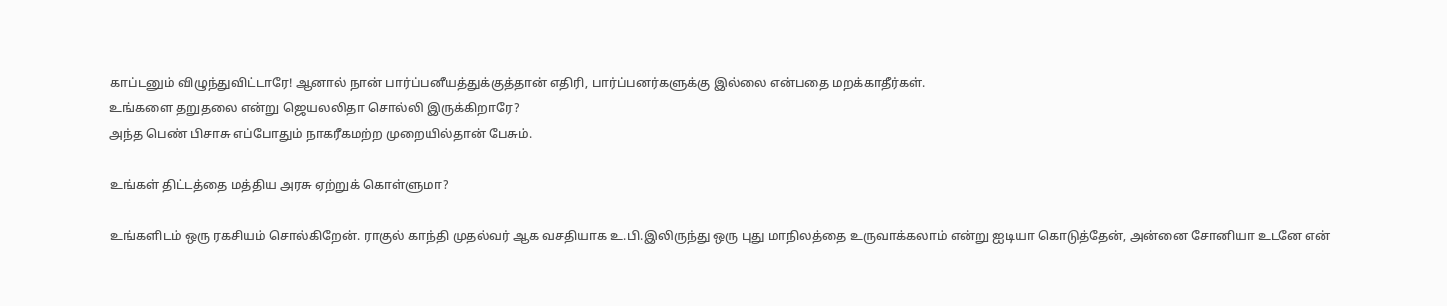காப்டனும் விழுந்துவிட்டாரே! ஆனால் நான் பார்ப்பனீயத்துக்குத்தான் எதிரி, பார்ப்பனர்களுக்கு இல்லை என்பதை மறக்காதீர்கள்.
உங்களை தறுதலை என்று ஜெயலலிதா சொல்லி இருக்கிறாரே?
அந்த பெண் பிசாசு எப்போதும் நாகரீகமற்ற முறையில்தான் பேசும்.

உங்கள் திட்டத்தை மத்திய அரசு ஏற்றுக் கொள்ளுமா?

உங்களிடம் ஒரு ரகசியம் சொல்கிறேன். ராகுல் காந்தி முதல்வர் ஆக வசதியாக உ.பி.இலிருந்து ஒரு புது மாநிலத்தை உருவாக்கலாம் என்று ஐடியா கொடுத்தேன், அன்னை சோனியா உடனே என்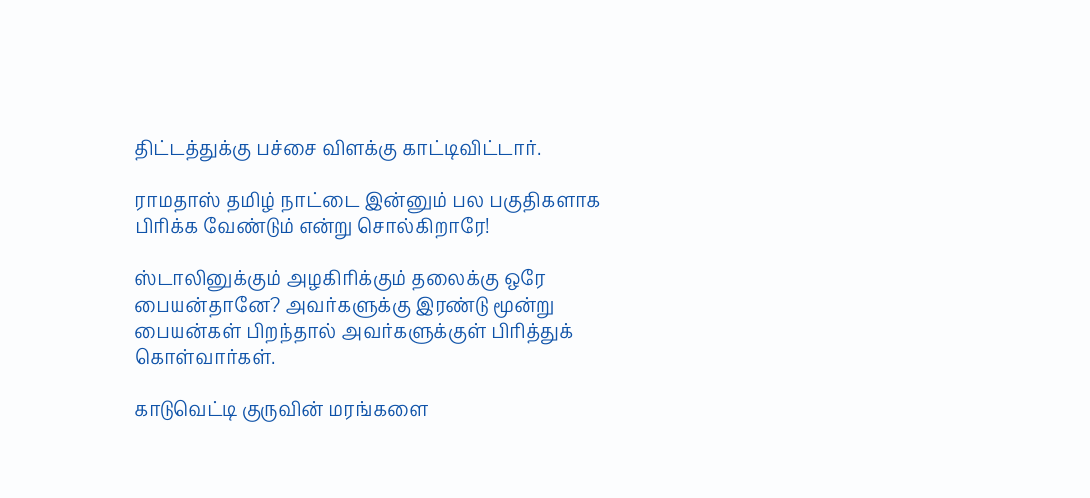திட்டத்துக்கு பச்சை விளக்கு காட்டிவிட்டார்.

ராமதாஸ் தமிழ் நாட்டை இன்னும் பல பகுதிகளாக பிரிக்க வேண்டும் என்று சொல்கிறாரே!

ஸ்டாலினுக்கும் அழகிரிக்கும் தலைக்கு ஒரே பையன்தானே? அவர்களுக்கு இரண்டு மூன்று பையன்கள் பிறந்தால் அவர்களுக்குள் பிரித்துக் கொள்வார்கள்.

காடுவெட்டி குருவின் மரங்களை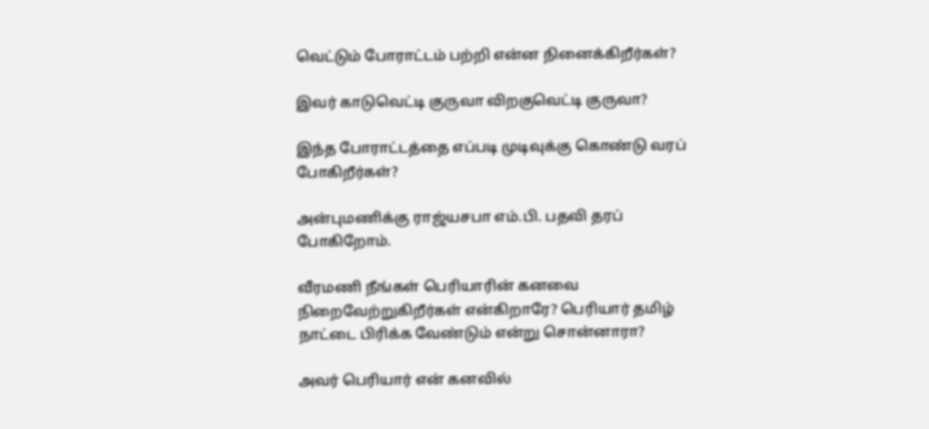வெட்டும் போராட்டம் பற்றி என்ன நினைக்கிறீர்கள்?

இவர் காடுவெட்டி குருவா விறகுவெட்டி குருவா?

இந்த போராட்டத்தை எப்படி முடிவுக்கு கொண்டு வரப் போகிறீர்கள்?

அன்புமணிக்கு ராஜ்யசபா எம்.பி. பதவி தரப் போகிறோம்.

வீரமணி நீங்கள் பெரியாரின் கனவை நிறைவேற்றுகிறீர்கள் என்கிறாரே? பெரியார் தமிழ் நாட்டை பிரிக்க வேண்டும் என்று சொன்னாரா?

அவர் பெரியார் என் கனவில்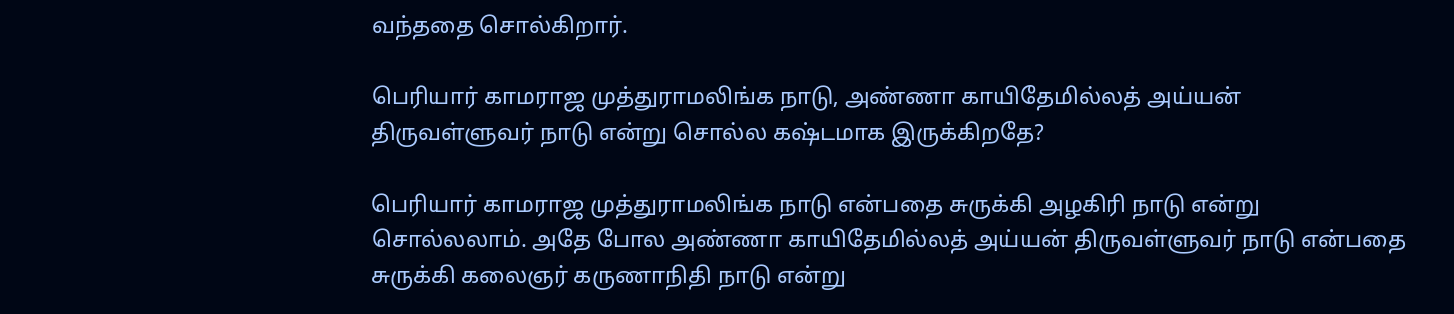வந்ததை சொல்கிறார்.

பெரியார் காமராஜ முத்துராமலிங்க நாடு, அண்ணா காயிதேமில்லத் அய்யன் திருவள்ளுவர் நாடு என்று சொல்ல கஷ்டமாக இருக்கிறதே?

பெரியார் காமராஜ முத்துராமலிங்க நாடு என்பதை சுருக்கி அழகிரி நாடு என்று சொல்லலாம். அதே போல அண்ணா காயிதேமில்லத் அய்யன் திருவள்ளுவர் நாடு என்பதை சுருக்கி கலைஞர் கருணாநிதி நாடு என்று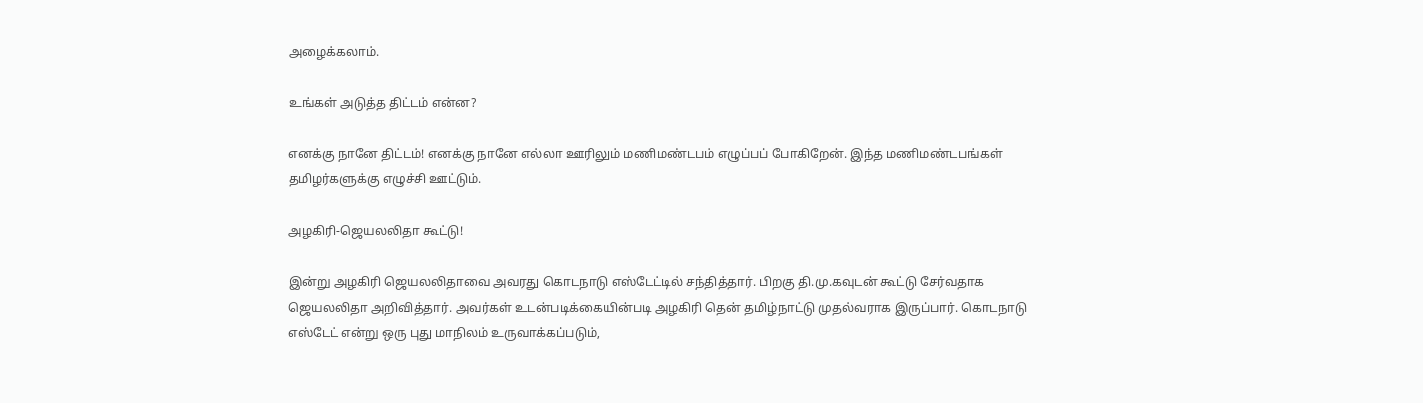அழைக்கலாம்.

உங்கள் அடுத்த திட்டம் என்ன?

எனக்கு நானே திட்டம்! எனக்கு நானே எல்லா ஊரிலும் மணிமண்டபம் எழுப்பப் போகிறேன். இந்த மணிமண்டபங்கள் தமிழர்களுக்கு எழுச்சி ஊட்டும்.

அழகிரி-ஜெயலலிதா கூட்டு!

இன்று அழகிரி ஜெயலலிதாவை அவரது கொடநாடு எஸ்டேட்டில் சந்தித்தார். பிறகு தி.மு.கவுடன் கூட்டு சேர்வதாக ஜெயலலிதா அறிவித்தார். அவர்கள் உடன்படிக்கையின்படி அழகிரி தென் தமிழ்நாட்டு முதல்வராக இருப்பார். கொடநாடு எஸ்டேட் என்று ஒரு புது மாநிலம் உருவாக்கப்படும்,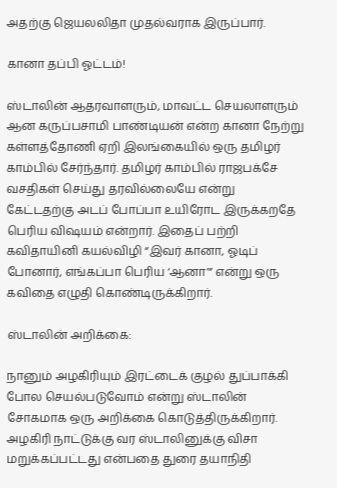அதற்கு ஜெயலலிதா முதல்வராக இருப்பார்.

கானா தப்பி ஓட்டம்!

ஸ்டாலின் ஆதரவாளரும், மாவட்ட செயலாளரும் ஆன கருப்பசாமி பாண்டியன் என்ற கானா நேற்று கள்ளத்தோணி ஏறி இலங்கையில் ஒரு தமிழர் காம்பில் சேர்ந்தார். தமிழர் காம்பில் ராஜபக்சே வசதிகள் செய்து தரவில்லையே என்று கேட்டதற்கு அடப் போப்பா உயிரோட இருக்கறதே பெரிய விஷயம் என்றார். இதைப் பற்றி கவிதாயினி கயல்விழி “இவர் கானா, ஓடிப் போனார், எங்கப்பா பெரிய ‘ஆனா’” என்று ஒரு கவிதை எழுதி கொண்டிருக்கிறார்.

ஸ்டாலின் அறிக்கை:

நானும் அழகிரியும் இரட்டைக் குழல் துப்பாக்கி போல செயல்படுவோம் என்று ஸ்டாலின் சோகமாக ஒரு அறிக்கை கொடுத்திருக்கிறார்.
அழகிரி நாட்டுக்கு வர ஸ்டாலினுக்கு விசா மறுக்கப்பட்டது என்பதை துரை தயாநிதி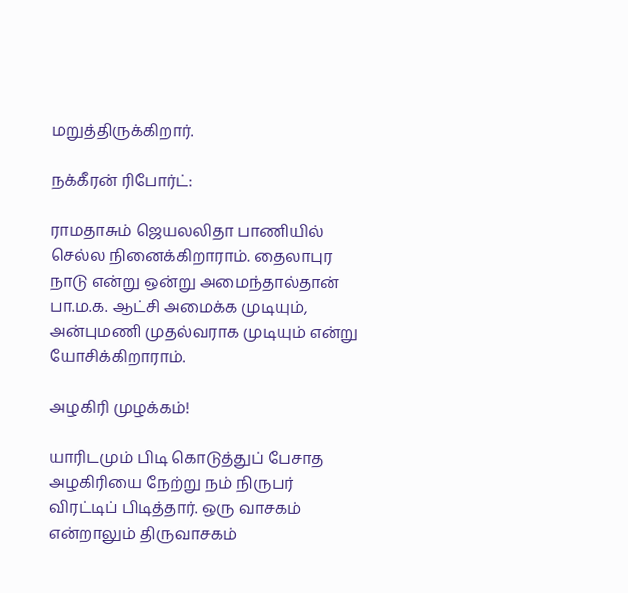மறுத்திருக்கிறார்.

நக்கீரன் ரிபோர்ட்:

ராமதாசும் ஜெயலலிதா பாணியில் செல்ல நினைக்கிறாராம். தைலாபுர நாடு என்று ஒன்று அமைந்தால்தான் பா.ம.க. ஆட்சி அமைக்க முடியும், அன்புமணி முதல்வராக முடியும் என்று யோசிக்கிறாராம்.

அழகிரி முழக்கம்!

யாரிடமும் பிடி கொடுத்துப் பேசாத அழகிரியை நேற்று நம் நிருபர் விரட்டிப் பிடித்தார். ஒரு வாசகம் என்றாலும் திருவாசகம்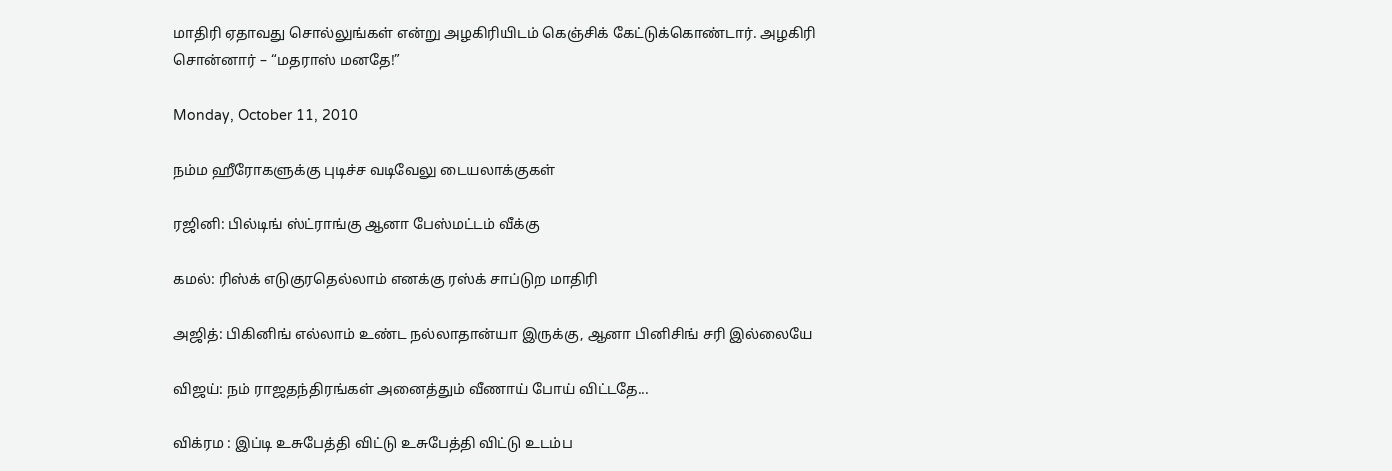மாதிரி ஏதாவது சொல்லுங்கள் என்று அழகிரியிடம் கெஞ்சிக் கேட்டுக்கொண்டார். அழகிரி சொன்னார் – “மதராஸ் மனதே!”

Monday, October 11, 2010

நம்ம ஹீரோகளுக்கு புடிச்ச வடிவேலு டையலாக்குகள்

ரஜினி: பில்டிங் ஸ்ட்ராங்கு ஆனா பேஸ்மட்டம் வீக்கு

கமல்: ரிஸ்க் எடுகுரதெல்லாம் எனக்கு ரஸ்க் சாப்டுற மாதிரி

அஜித்: பிகினிங் எல்லாம் உண்ட நல்லாதான்யா இருக்கு, ஆனா பினிசிங் சரி இல்லையே

விஜய்: நம் ராஜதந்திரங்கள் அனைத்தும் வீணாய் போய் விட்டதே...

விக்ரம : இப்டி உசுபேத்தி விட்டு உசுபேத்தி விட்டு உடம்ப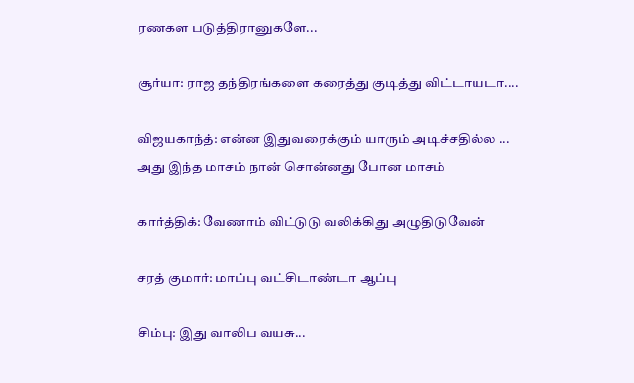ரணகள படுத்திரானுகளே...

சூர்யா: ராஜ தந்திரங்களை கரைத்து குடித்து விட்டாயடா....

விஜயகாந்த்: என்ன இதுவரைக்கும் யாரும் அடிச்சதில்ல ... அது இந்த மாசம் நான் சொன்னது போன மாசம்

கார்த்திக்: வேணாம் விட்டுடு வலிக்கிது அழுதிடுவேன்

சரத் குமார்: மாப்பு வட்சிடாண்டா ஆப்பு

சிம்பு: இது வாலிப வயசு...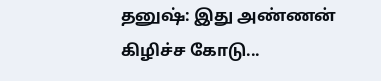தனுஷ்: இது அண்ணன் கிழிச்ச கோடு...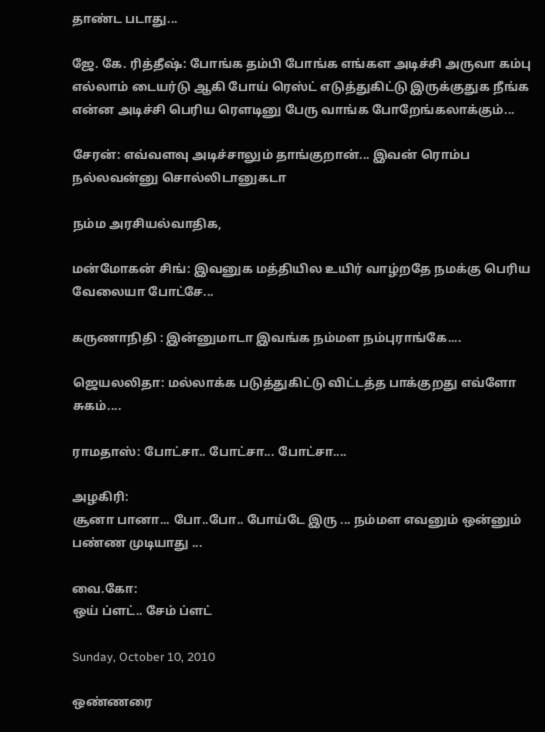தாண்ட படாது...

ஜே. கே. ரித்தீஷ்: போங்க தம்பி போங்க எங்கள அடிச்சி அருவா கம்பு எல்லாம் டையர்டு ஆகி போய் ரெஸ்ட் எடுத்துகிட்டு இருக்குதுக நீங்க என்ன அடிச்சி பெரிய ரௌடினு பேரு வாங்க போறேங்கலாக்கும்...

சேரன்: எவ்வளவு அடிச்சாலும் தாங்குறான்... இவன் ரொம்ப நல்லவன்னு சொல்லிடானுகடா

நம்ம அரசியல்வாதிக,

மன்மோகன் சிங்: இவனுக மத்தியில உயிர் வாழ்றதே நமக்கு பெரிய வேலையா போட்சே...

கருணாநிதி : இன்னுமாடா இவங்க நம்மள நம்புராங்கே....

ஜெயலலிதா: மல்லாக்க படுத்துகிட்டு விட்டத்த பாக்குறது எவ்ளோ சுகம்....

ராமதாஸ்: போட்சா.. போட்சா... போட்சா....

அழகிரி:
சூனா பானா... போ..போ.. போய்டே இரு ... நம்மள எவனும் ஒன்னும் பண்ண முடியாது ...

வை.கோ:
ஒய் ப்ளட்.. சேம் ப்ளட்

Sunday, October 10, 2010

ஒண்ணரை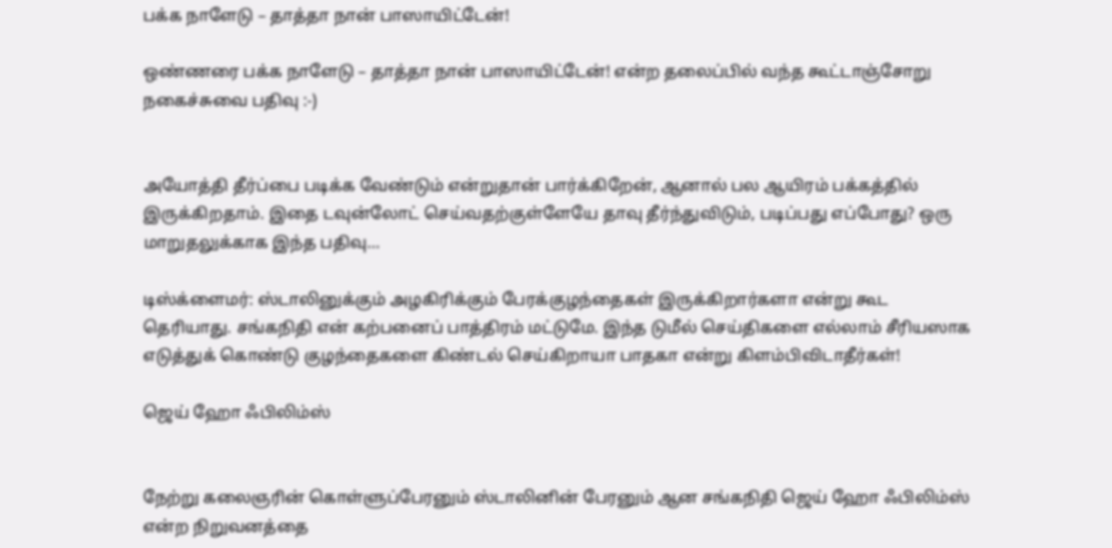பக்க நாளேடு – தாத்தா நான் பாஸாயிட்டேன்!

ஒண்ணரை பக்க நாளேடு – தாத்தா நான் பாஸாயிட்டேன்! என்ற தலைப்பில் வந்த கூட்டாஞ்சோறு நகைச்சுவை பதிவு :-)


அயோத்தி தீர்ப்பை படிக்க வேண்டும் என்றுதான் பார்க்கிறேன், ஆனால் பல ஆயிரம் பக்கத்தில் இருக்கிறதாம். இதை டவுன்லோட் செய்வதற்குள்ளேயே தாவு தீர்ந்துவிடும், படிப்பது எப்போது? ஒரு மாறுதலுக்காக இந்த பதிவு…

டிஸ்க்ளைமர்: ஸ்டாலினுக்கும் அழகிரிக்கும் பேரக்குழந்தைகள் இருக்கிறார்களா என்று கூட தெரியாது. சங்கநிதி என் கற்பனைப் பாத்திரம் மட்டுமே. இந்த டுமீல் செய்திகளை எல்லாம் சீரியஸாக எடுத்துக் கொண்டு குழந்தைகளை கிண்டல் செய்கிறாயா பாதகா என்று கிளம்பிவிடாதீர்கள்!

ஜெய் ஹோ ஃபிலிம்ஸ்


நேற்று கலைஞரின் கொள்ளுப்பேரனும் ஸ்டாலினின் பேரனும் ஆன சங்கநிதி ஜெய் ஹோ ஃபிலிம்ஸ் என்ற நிறுவனத்தை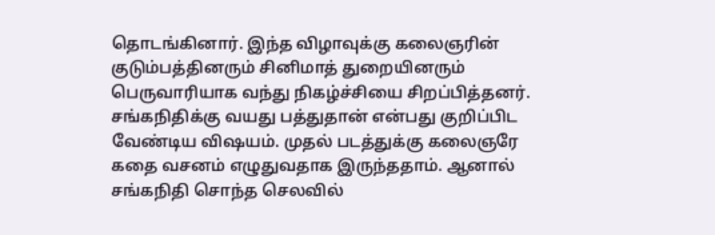தொடங்கினார். இந்த விழாவுக்கு கலைஞரின் குடும்பத்தினரும் சினிமாத் துறையினரும் பெருவாரியாக வந்து நிகழ்ச்சியை சிறப்பித்தனர். சங்கநிதிக்கு வயது பத்துதான் என்பது குறிப்பிட வேண்டிய விஷயம். முதல் படத்துக்கு கலைஞரே கதை வசனம் எழுதுவதாக இருந்ததாம். ஆனால் சங்கநிதி சொந்த செலவில்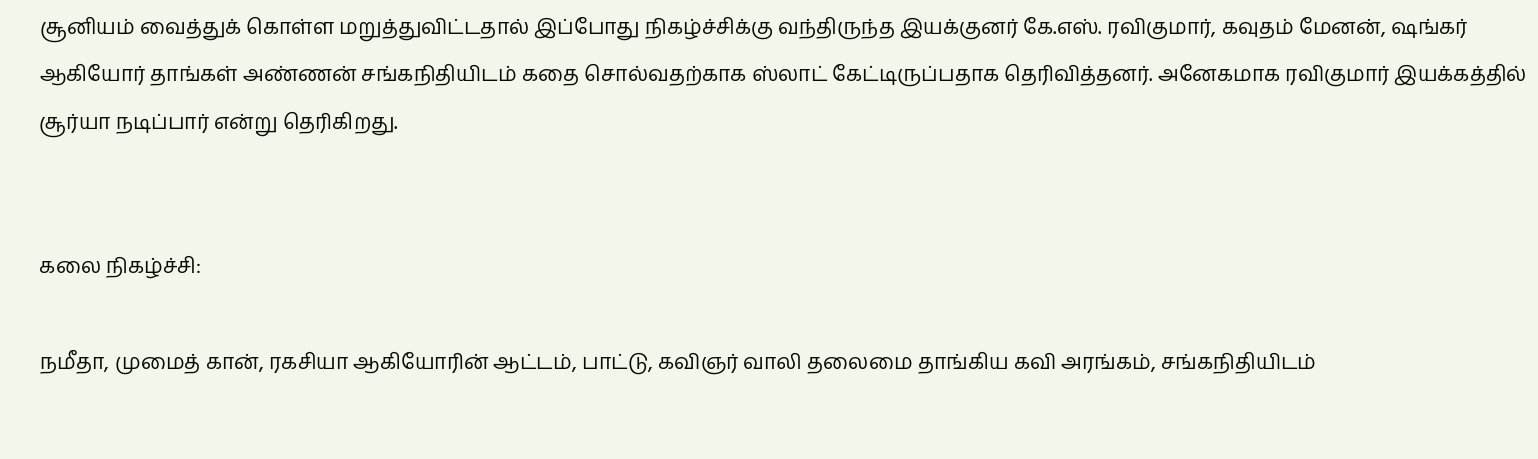சூனியம் வைத்துக் கொள்ள மறுத்துவிட்டதால் இப்போது நிகழ்ச்சிக்கு வந்திருந்த இயக்குனர் கே.எஸ். ரவிகுமார், கவுதம் மேனன், ஷங்கர் ஆகியோர் தாங்கள் அண்ணன் சங்கநிதியிடம் கதை சொல்வதற்காக ஸ்லாட் கேட்டிருப்பதாக தெரிவித்தனர். அனேகமாக ரவிகுமார் இயக்கத்தில் சூர்யா நடிப்பார் என்று தெரிகிறது.


கலை நிகழ்ச்சி:

நமீதா, முமைத் கான், ரகசியா ஆகியோரின் ஆட்டம், பாட்டு, கவிஞர் வாலி தலைமை தாங்கிய கவி அரங்கம், சங்கநிதியிடம்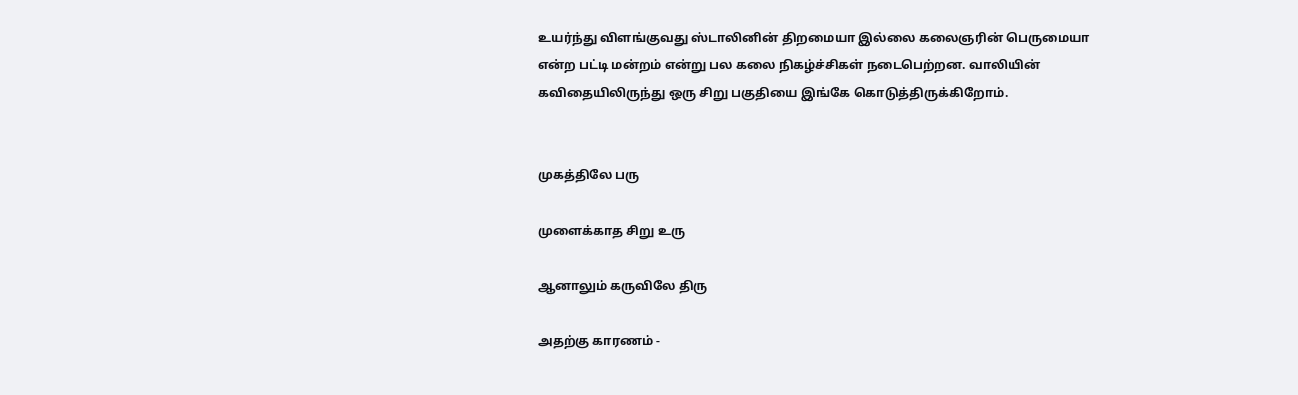உயர்ந்து விளங்குவது ஸ்டாலினின் திறமையா இல்லை கலைஞரின் பெருமையா என்ற பட்டி மன்றம் என்று பல கலை நிகழ்ச்சிகள் நடைபெற்றன. வாலியின் கவிதையிலிருந்து ஒரு சிறு பகுதியை இங்கே கொடுத்திருக்கிறோம்.


முகத்திலே பரு

முளைக்காத சிறு உரு

ஆனாலும் கருவிலே திரு

அதற்கு காரணம் -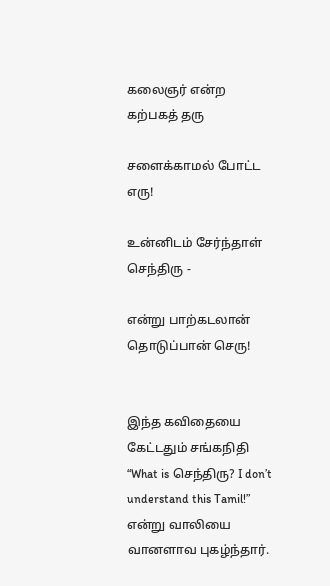கலைஞர் என்ற கற்பகத் தரு

சளைக்காமல் போட்ட எரு!

உன்னிடம் சேர்ந்தாள் செந்திரு -

என்று பாற்கடலான் தொடுப்பான் செரு!


இந்த கவிதையை கேட்டதும் சங்கநிதி “What is செந்திரு? I don’t understand this Tamil!” என்று வாலியை வானளாவ புகழ்ந்தார்.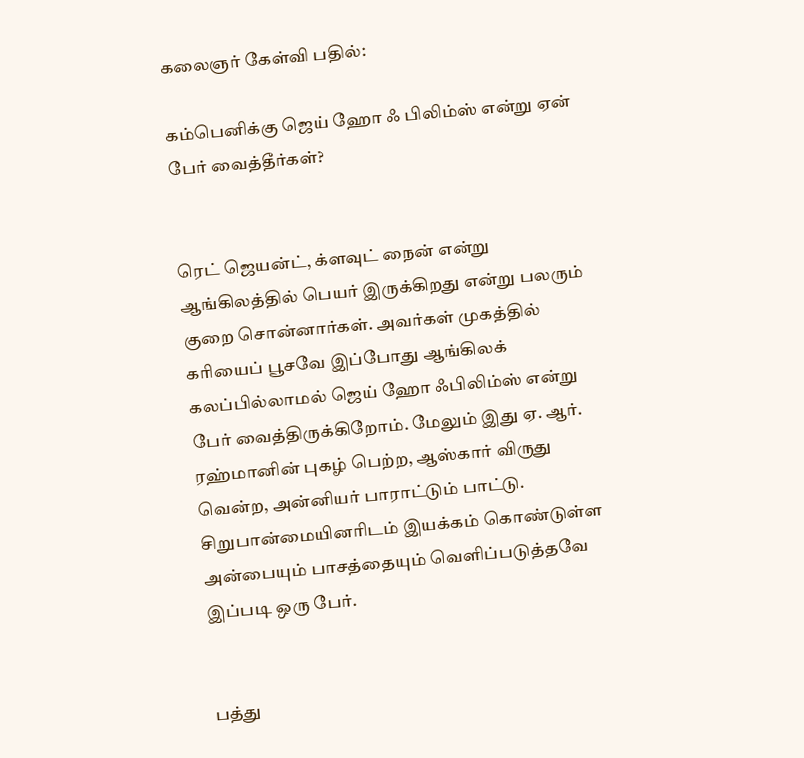கலைஞர் கேள்வி பதில்:

கம்பெனிக்கு ஜெய் ஹோ ஃ பிலிம்ஸ் என்று ஏன் பேர் வைத்தீர்கள்?


ரெட் ஜெயன்ட், க்ளவுட் நைன் என்று ஆங்கிலத்தில் பெயர் இருக்கிறது என்று பலரும் குறை சொன்னார்கள். அவர்கள் முகத்தில் கரியைப் பூசவே இப்போது ஆங்கிலக் கலப்பில்லாமல் ஜெய் ஹோ ஃபிலிம்ஸ் என்று பேர் வைத்திருக்கிறோம். மேலும் இது ஏ. ஆர். ரஹ்மானின் புகழ் பெற்ற, ஆஸ்கார் விருது வென்ற, அன்னியர் பாராட்டும் பாட்டு. சிறுபான்மையினரிடம் இயக்கம் கொண்டுள்ள அன்பையும் பாசத்தையும் வெளிப்படுத்தவே இப்படி ஒரு பேர்.


பத்து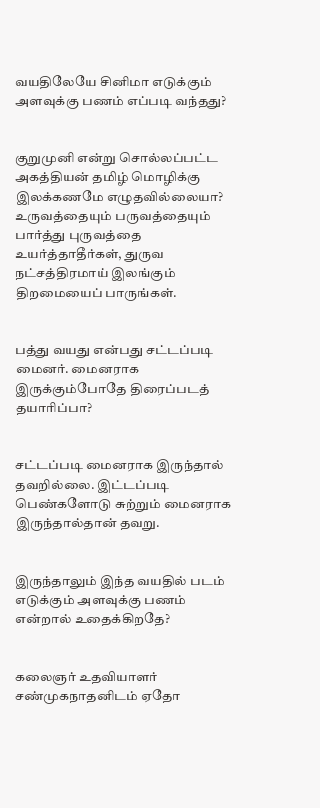வயதிலேயே சினிமா எடுக்கும் அளவுக்கு பணம் எப்படி வந்தது?


குறுமுனி என்று சொல்லப்பட்ட அகத்தியன் தமிழ் மொழிக்கு இலக்கணமே எழுதவில்லையா? உருவத்தையும் பருவத்தையும் பார்த்து புருவத்தை உயர்த்தாதீர்கள், துருவ நட்சத்திரமாய் இலங்கும் திறமையைப் பாருங்கள்.


பத்து வயது என்பது சட்டப்படி மைனர். மைனராக இருக்கும்போதே திரைப்படத் தயாரிப்பா?


சட்டப்படி மைனராக இருந்தால் தவறில்லை. இட்டப்படி பெண்களோடு சுற்றும் மைனராக இருந்தால்தான் தவறு.


இருந்தாலும் இந்த வயதில் படம் எடுக்கும் அளவுக்கு பணம் என்றால் உதைக்கிறதே?


கலைஞர் உதவியாளர் சண்முகநாதனிடம் ஏதோ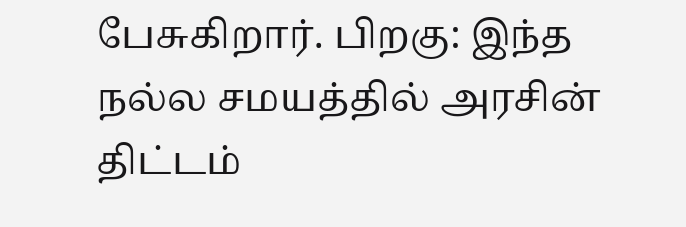பேசுகிறார். பிறகு: இந்த நல்ல சமயத்தில் அரசின் திட்டம்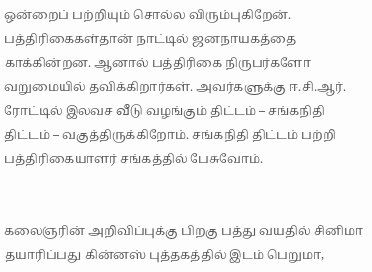ஒன்றைப் பற்றியும் சொல்ல விரும்புகிறேன். பத்திரிகைகள்தான் நாட்டில் ஜனநாயகத்தை காக்கின்றன. ஆனால் பத்திரிகை நிருபர்களோ வறுமையில் தவிக்கிறார்கள். அவர்களுக்கு ஈ.சி.ஆர். ரோட்டில் இலவச வீடு வழங்கும் திட்டம் – சங்கநிதி திட்டம் – வகுத்திருக்கிறோம். சங்கநிதி திட்டம் பற்றி பத்திரிகையாளர் சங்கத்தில் பேசுவோம்.


கலைஞரின் அறிவிப்புக்கு பிறகு பத்து வயதில் சினிமா தயாரிப்பது கின்னஸ் புத்தகத்தில் இடம் பெறுமா,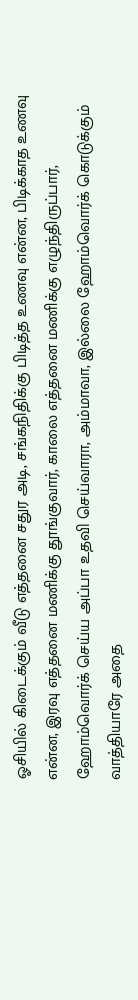ஓசியில் கிடைக்கும் வீடு எத்தனை சதுர அடி, சங்கநிதிக்கு பிடித்த உணவு என்ன, பிடிக்காத உணவு என்ன, இரவு எத்தனை மணிக்கு தூங்குவார், காலை எத்தனை மணிக்கு எழுந்திருப்பார், ஹோம்வொர்க் செய்ய அப்பா உதவி செய்வாரா, அம்மாவா, இல்லை ஹோம்வொர்க் கொடுக்கும் வாத்தியாரே அதை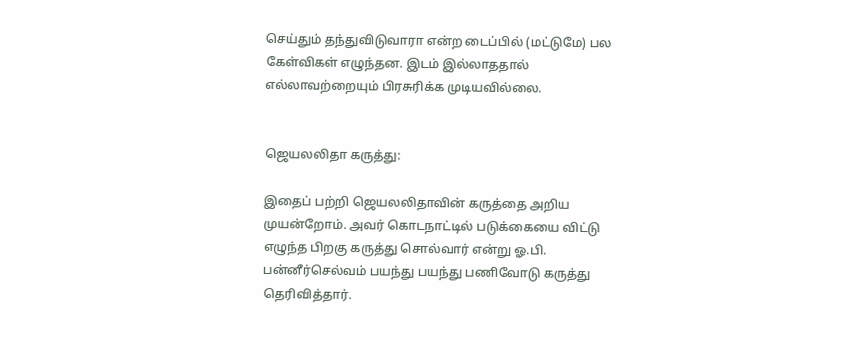செய்தும் தந்துவிடுவாரா என்ற டைப்பில் (மட்டுமே) பல கேள்விகள் எழுந்தன. இடம் இல்லாததால் எல்லாவற்றையும் பிரசுரிக்க முடியவில்லை.


ஜெயலலிதா கருத்து:

இதைப் பற்றி ஜெயலலிதாவின் கருத்தை அறிய முயன்றோம். அவர் கொடநாட்டில் படுக்கையை விட்டு எழுந்த பிறகு கருத்து சொல்வார் என்று ஓ.பி. பன்னீர்செல்வம் பயந்து பயந்து பணிவோடு கருத்து தெரிவித்தார்.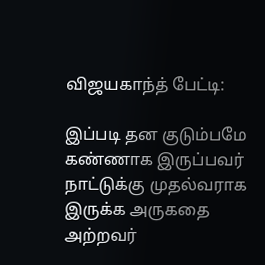விஜயகாந்த் பேட்டி:

இப்படி தன குடும்பமே கண்ணாக இருப்பவர் நாட்டுக்கு முதல்வராக இருக்க அருகதை அற்றவர்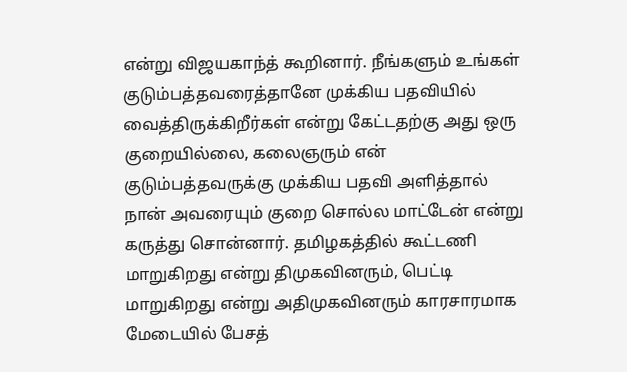என்று விஜயகாந்த் கூறினார். நீங்களும் உங்கள் குடும்பத்தவரைத்தானே முக்கிய பதவியில் வைத்திருக்கிறீர்கள் என்று கேட்டதற்கு அது ஒரு குறையில்லை, கலைஞரும் என் குடும்பத்தவருக்கு முக்கிய பதவி அளித்தால் நான் அவரையும் குறை சொல்ல மாட்டேன் என்று கருத்து சொன்னார். தமிழகத்தில் கூட்டணி மாறுகிறது என்று திமுகவினரும், பெட்டி மாறுகிறது என்று அதிமுகவினரும் காரசாரமாக மேடையில் பேசத்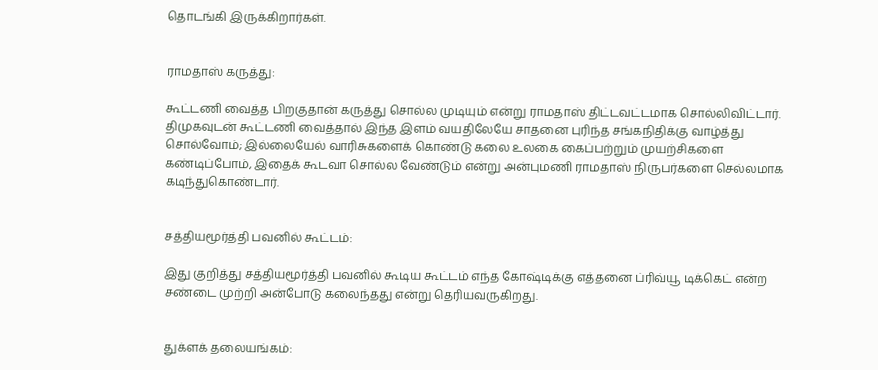தொடங்கி இருக்கிறார்கள்.


ராமதாஸ் கருத்து:

கூட்டணி வைத்த பிறகுதான் கருத்து சொல்ல முடியும் என்று ராமதாஸ் திட்டவட்டமாக சொல்லிவிட்டார். திமுகவுடன் கூட்டணி வைத்தால் இந்த இளம் வயதிலேயே சாதனை புரிந்த சங்கநிதிக்கு வாழ்த்து சொல்வோம்; இல்லையேல் வாரிசுகளைக் கொண்டு கலை உலகை கைப்பற்றும் முயற்சிகளை கண்டிப்போம், இதைக் கூடவா சொல்ல வேண்டும் என்று அன்புமணி ராமதாஸ் நிருபர்களை செல்லமாக கடிந்துகொண்டார்.


சத்தியமூர்த்தி பவனில் கூட்டம்:

இது குறித்து சத்தியமூர்த்தி பவனில் கூடிய கூட்டம் எந்த கோஷ்டிக்கு எத்தனை ப்ரிவ்யூ டிக்கெட் என்ற சண்டை முற்றி அன்போடு கலைந்தது என்று தெரியவருகிறது.


துக்ளக் தலையங்கம்: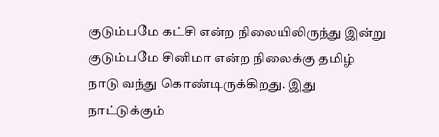குடும்பமே கட்சி என்ற நிலையிலிருந்து இன்று குடும்பமே சினிமா என்ற நிலைக்கு தமிழ் நாடு வந்து கொண்டிருக்கிறது. இது நாட்டுக்கும்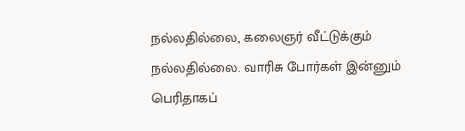நல்லதில்லை, கலைஞர் வீட்டுக்கும் நல்லதில்லை. வாரிசு போர்கள் இன்னும் பெரிதாகப்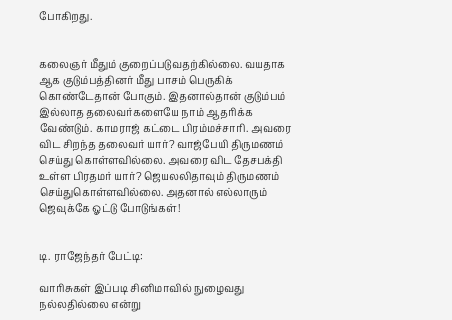போகிறது.


கலைஞர் மீதும் குறைப்படுவதற்கில்லை. வயதாக ஆக குடும்பத்தினர் மீது பாசம் பெருகிக் கொண்டேதான் போகும். இதனால்தான் குடும்பம் இல்லாத தலைவர்களையே நாம் ஆதரிக்க வேண்டும். காமராஜ் கட்டை பிரம்மச்சாரி. அவரை விட சிறந்த தலைவர் யார்? வாஜ்பேயி திருமணம் செய்து கொள்ளவில்லை. அவரை விட தேசபக்தி உள்ள பிரதமர் யார்? ஜெயலலிதாவும் திருமணம் செய்துகொள்ளவில்லை. அதனால் எல்லாரும் ஜெவுக்கே ஓட்டு போடுங்கள்!


டி. ராஜேந்தர் பேட்டி:

வாரிசுகள் இப்படி சினிமாவில் நுழைவது நல்லதில்லை என்று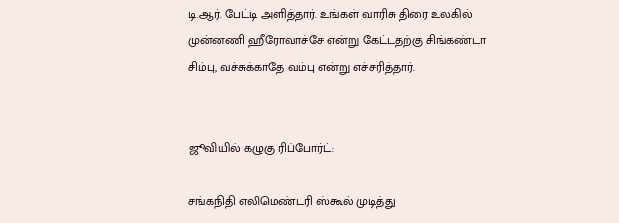டி.ஆர். பேட்டி அளித்தார். உங்கள் வாரிசு திரை உலகில் முன்னணி ஹீரோவாச்சே என்று கேட்டதற்கு சிங்கண்டா சிம்பு, வச்சுக்காதே வம்பு என்று எச்சரித்தார்.


ஜூவியில் கழுகு ரிப்போர்ட்:

சங்கநிதி எலிமெண்டரி ஸ்கூல் முடித்து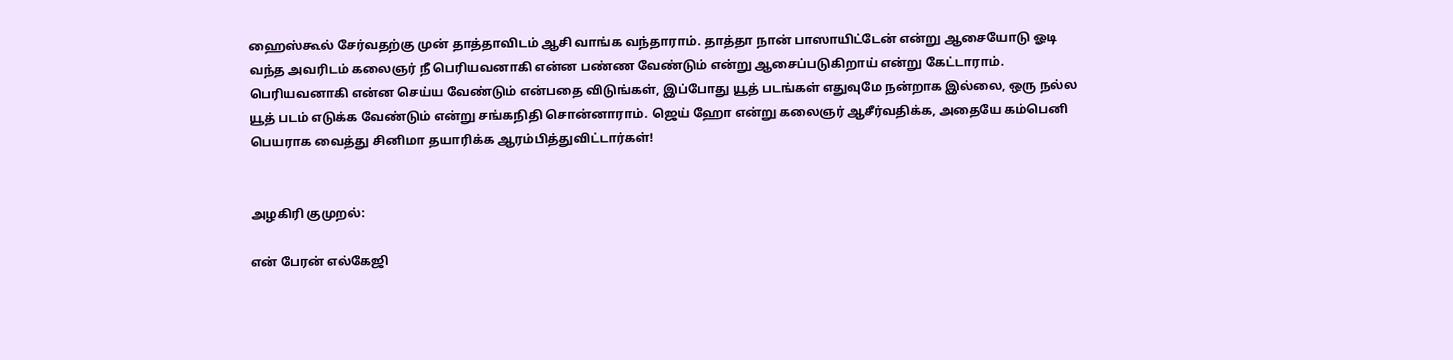ஹைஸ்கூல் சேர்வதற்கு முன் தாத்தாவிடம் ஆசி வாங்க வந்தாராம். தாத்தா நான் பாஸாயிட்டேன் என்று ஆசையோடு ஓடி வந்த அவரிடம் கலைஞர் நீ பெரியவனாகி என்ன பண்ண வேண்டும் என்று ஆசைப்படுகிறாய் என்று கேட்டாராம். பெரியவனாகி என்ன செய்ய வேண்டும் என்பதை விடுங்கள், இப்போது யூத் படங்கள் எதுவுமே நன்றாக இல்லை, ஒரு நல்ல யூத் படம் எடுக்க வேண்டும் என்று சங்கநிதி சொன்னாராம். ஜெய் ஹோ என்று கலைஞர் ஆசீர்வதிக்க, அதையே கம்பெனி பெயராக வைத்து சினிமா தயாரிக்க ஆரம்பித்துவிட்டார்கள்!


அழகிரி குமுறல்:

என் பேரன் எல்கேஜி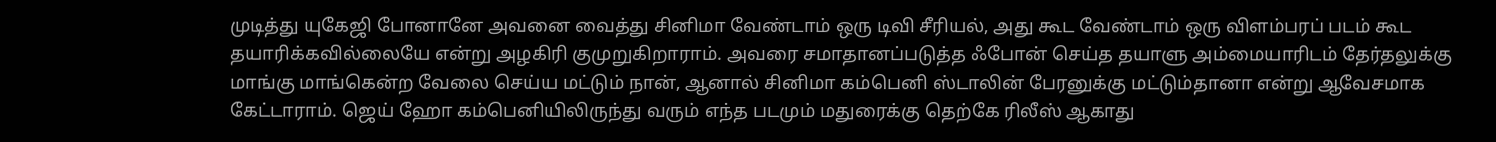முடித்து யுகேஜி போனானே அவனை வைத்து சினிமா வேண்டாம் ஒரு டிவி சீரியல், அது கூட வேண்டாம் ஒரு விளம்பரப் படம் கூட தயாரிக்கவில்லையே என்று அழகிரி குமுறுகிறாராம். அவரை சமாதானப்படுத்த ஃபோன் செய்த தயாளு அம்மையாரிடம் தேர்தலுக்கு மாங்கு மாங்கென்ற வேலை செய்ய மட்டும் நான், ஆனால் சினிமா கம்பெனி ஸ்டாலின் பேரனுக்கு மட்டும்தானா என்று ஆவேசமாக கேட்டாராம். ஜெய் ஹோ கம்பெனியிலிருந்து வரும் எந்த படமும் மதுரைக்கு தெற்கே ரிலீஸ் ஆகாது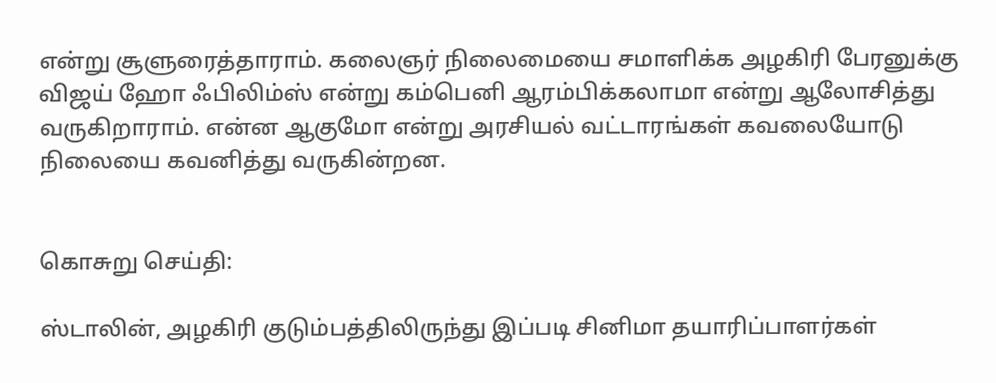என்று சூளுரைத்தாராம். கலைஞர் நிலைமையை சமாளிக்க அழகிரி பேரனுக்கு விஜய் ஹோ ஃபிலிம்ஸ் என்று கம்பெனி ஆரம்பிக்கலாமா என்று ஆலோசித்து வருகிறாராம். என்ன ஆகுமோ என்று அரசியல் வட்டாரங்கள் கவலையோடு நிலையை கவனித்து வருகின்றன.


கொசுறு செய்தி:

ஸ்டாலின், அழகிரி குடும்பத்திலிருந்து இப்படி சினிமா தயாரிப்பாளர்கள்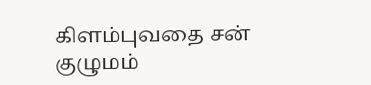கிளம்புவதை சன் குழுமம்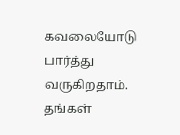கவலையோடு பார்த்து வருகிறதாம். தங்கள்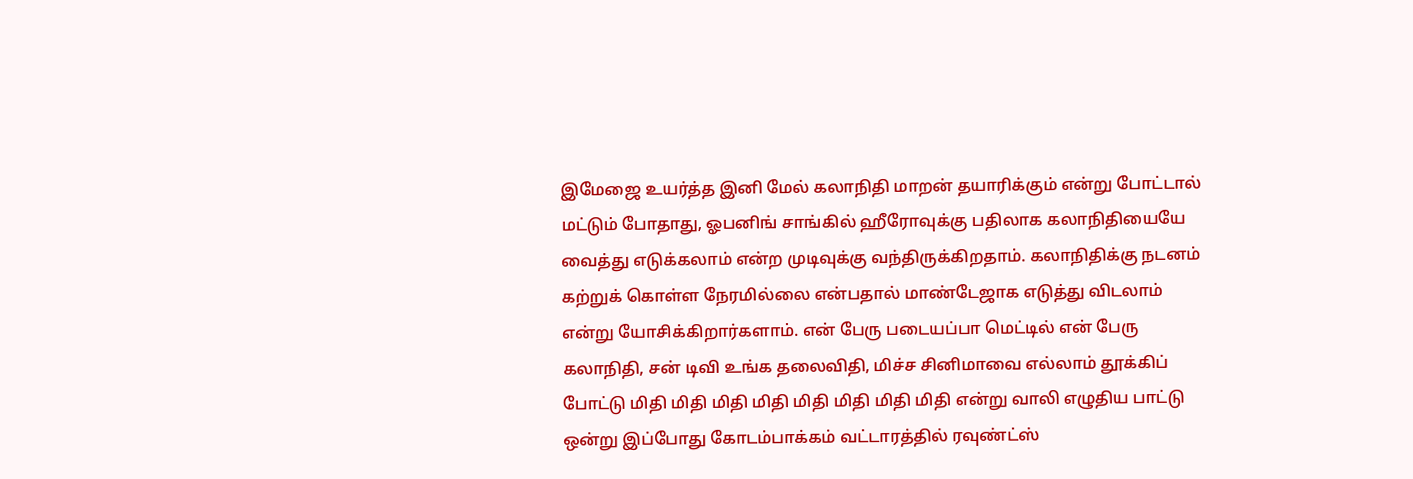இமேஜை உயர்த்த இனி மேல் கலாநிதி மாறன் தயாரிக்கும் என்று போட்டால் மட்டும் போதாது, ஓபனிங் சாங்கில் ஹீரோவுக்கு பதிலாக கலாநிதியையே வைத்து எடுக்கலாம் என்ற முடிவுக்கு வந்திருக்கிறதாம். கலாநிதிக்கு நடனம் கற்றுக் கொள்ள நேரமில்லை என்பதால் மாண்டேஜாக எடுத்து விடலாம் என்று யோசிக்கிறார்களாம். என் பேரு படையப்பா மெட்டில் என் பேரு கலாநிதி, சன் டிவி உங்க தலைவிதி, மிச்ச சினிமாவை எல்லாம் தூக்கிப் போட்டு மிதி மிதி மிதி மிதி மிதி மிதி மிதி மிதி என்று வாலி எழுதிய பாட்டு ஒன்று இப்போது கோடம்பாக்கம் வட்டாரத்தில் ரவுண்ட்ஸ்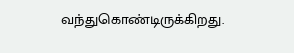வந்துகொண்டிருக்கிறது.